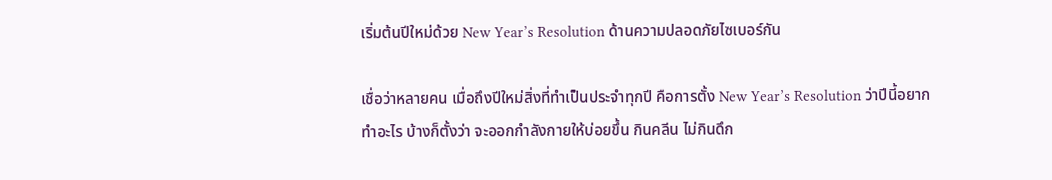เริ่มต้นปีใหม่ด้วย New Year’s Resolution ด้านความปลอดภัยไซเบอร์กัน

เชื่อว่าหลายคน เมื่อถึงปีใหม่สิ่งที่ทำเป็นประจำทุกปี คือการตั้ง New Year’s Resolution ว่าปีนี้อยากทำอะไร บ้างก็ตั้งว่า จะออกกำลังกายให้บ่อยขึ้น กินคลีน ไม่กินดึก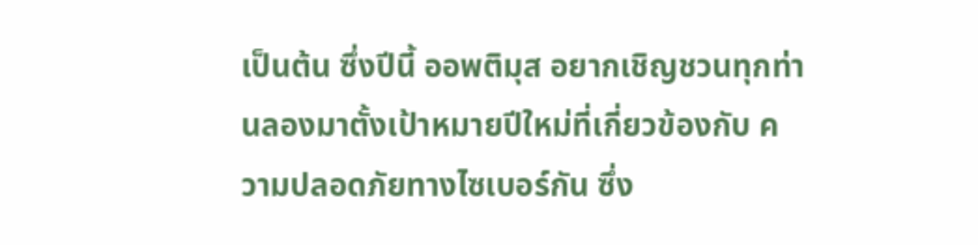เป็นต้น ซึ่งปีนี้ ออพติมุส อยากเชิญชวนทุกท่านลองมาตั้งเป้าหมายปีใหม่ที่เกี่ยวข้องกับ ความปลอดภัยทางไซเบอร์กัน ซึ่ง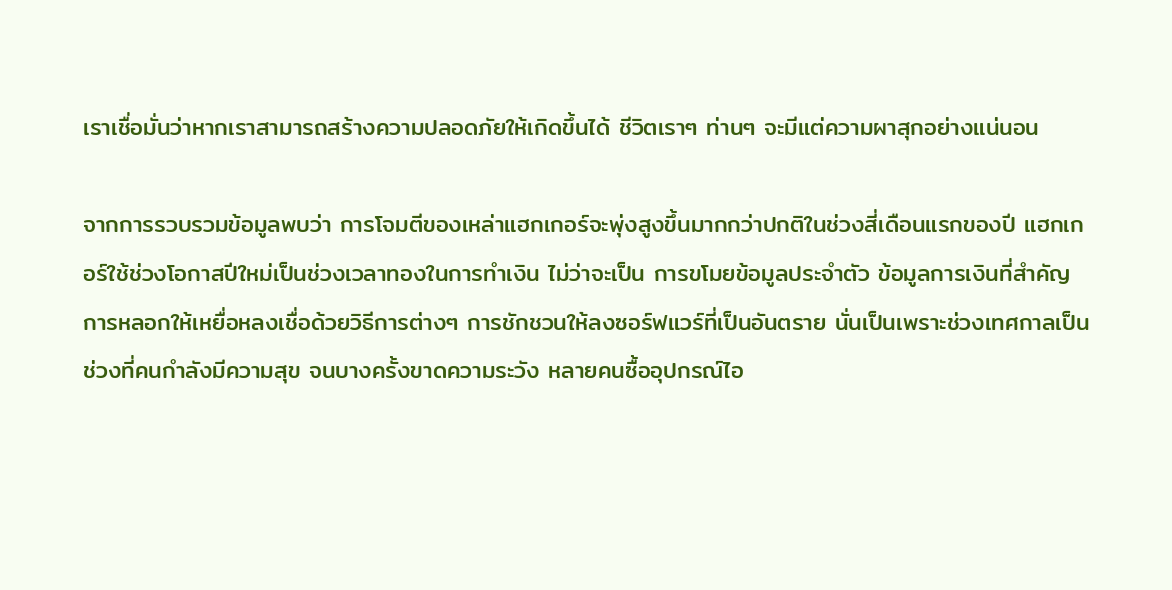เราเชื่อมั่นว่าหากเราสามารถสร้างความปลอดภัยให้เกิดขึ้นได้ ชีวิตเราๆ ท่านๆ จะมีแต่ความผาสุกอย่างแน่นอน

จากการรวบรวมข้อมูลพบว่า การโจมตีของเหล่าแฮกเกอร์จะพุ่งสูงขึ้นมากกว่าปกติในช่วงสี่เดือนแรกของปี แฮกเกอร์ใช้ช่วงโอกาสปีใหม่เป็นช่วงเวลาทองในการทำเงิน ไม่ว่าจะเป็น การขโมยข้อมูลประจำตัว ข้อมูลการเงินที่สำคัญ การหลอกให้เหยื่อหลงเชื่อด้วยวิธีการต่างๆ การชักชวนให้ลงซอร์ฟแวร์ที่เป็นอันตราย นั่นเป็นเพราะช่วงเทศกาลเป็นช่วงที่คนกำลังมีความสุข จนบางครั้งขาดความระวัง หลายคนซื้ออุปกรณ์ไอ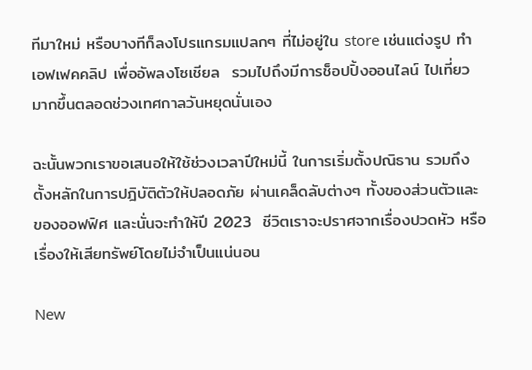ทีมาใหม่ หรือบางทีก็ลงโปรแกรมแปลกๆ ที่ไม่อยู่ใน store เช่นแต่งรูป ทำเอฟเฟคคลิป เพื่ออัพลงโซเชียล  รวมไปถึงมีการช็อปปิ้งออนไลน์ ไปเที่ยว มากขึ้นตลอดช่วงเทศกาลวันหยุดนั่นเอง

ฉะนั้นพวกเราขอเสนอให้ใช้ช่วงเวลาปีใหม่นี้ ในการเริ่มตั้งปณิธาน รวมถึงตั้งหลักในการปฎิบัติตัวให้ปลอดภัย ผ่านเคล็ดลับต่างๆ ทั้งของส่วนตัวและของออฟฟิศ และนั่นจะทำให้ปี 2023  ชีวิตเราจะปราศจากเรื่องปวดหัว หรือเรื่องให้เสียทรัพย์โดยไม่จำเป็นแน่นอน

New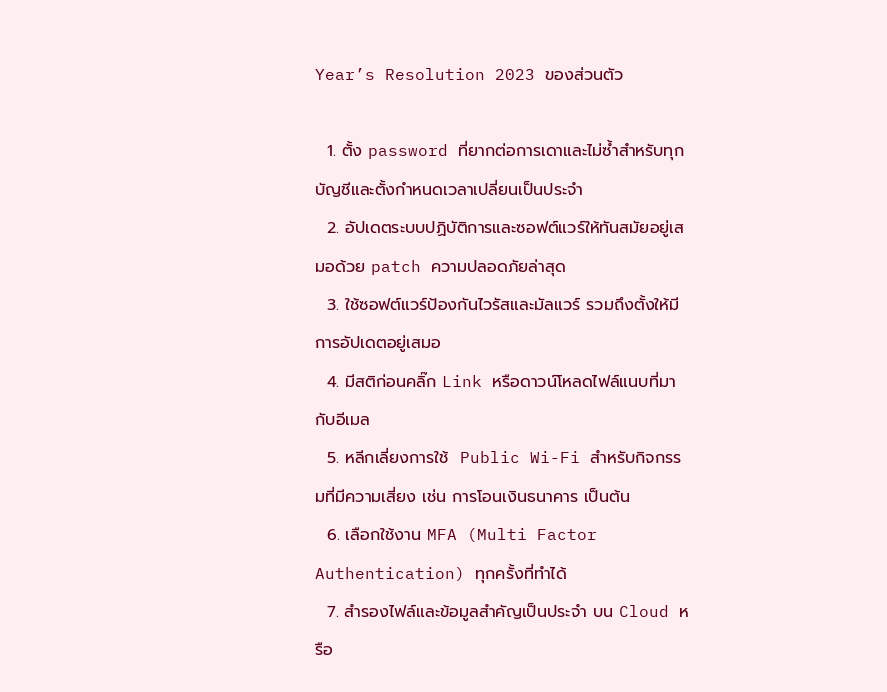Year’s Resolution 2023 ของส่วนตัว

  1. ตั้ง password ที่ยากต่อการเดาและไม่ซ้ำสำหรับทุกบัญชีและตั้งกำหนดเวลาเปลี่ยนเป็นประจำ
  2. อัปเดตระบบปฏิบัติการและซอฟต์แวร์ให้ทันสมัยอยู่เสมอด้วย patch ความปลอดภัยล่าสุด
  3. ใช้ซอฟต์แวร์ป้องกันไวรัสและมัลแวร์ รวมถึงตั้งให้มีการอัปเดตอยู่เสมอ
  4. มีสติก่อนคลิ๊ก Link หรือดาวน์โหลดไฟล์แนบที่มากับอีเมล
  5. หลีกเลี่ยงการใช้  Public Wi-Fi สำหรับกิจกรรมที่มีความเสี่ยง เช่น การโอนเงินธนาคาร เป็นต้น
  6. เลือกใช้งาน MFA (Multi Factor Authentication) ทุกครั้งที่ทำได้
  7. สำรองไฟล์และข้อมูลสำคัญเป็นประจำ บน Cloud หรือ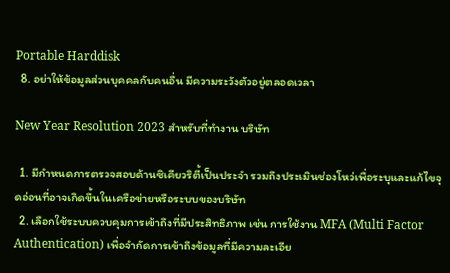Portable Harddisk
  8. อย่าให้ข้อมูลส่วนบุคคลกับคนอื่น มีความระวังตัวอยู่ตลอดเวลา

New Year Resolution 2023 สำหรับที่ทำงาน บริษัท

  1. มีกำหนดการตรวจสอบด้านซิเคียวริตี้เป็นประจำ รวมถึงประเมินช่องโหว่เพื่อระบุและแก้ไขจุดอ่อนที่อาจเกิดขึ้นในเครือข่ายหรือระบบของบริษัท
  2. เลือกใช้ระบบควบคุมการเข้าถึงที่มีประสิทธิภาพ เช่น การใช้งาน MFA (Multi Factor Authentication) เพื่อจำกัดการเข้าถึงข้อมูลที่มีความละเอีย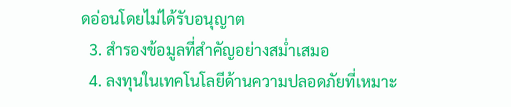ดอ่อนโดยไม่ได้รับอนุญาต
  3. สำรองข้อมูลที่สำคัญอย่างสม่ำเสมอ
  4. ลงทุนในเทคโนโลยีด้านความปลอดภัยที่เหมาะ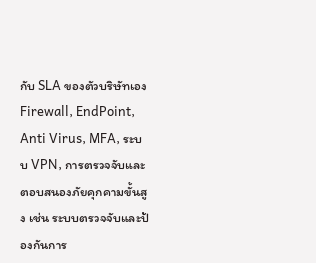กับ SLA ของตัวบริษัทเอง Firewall, EndPoint, Anti Virus, MFA, ระบบ VPN, การตรวจจับและตอบสนองภัยคุกคามขั้นสูง เช่น ระบบตรวจจับและป้องกันการ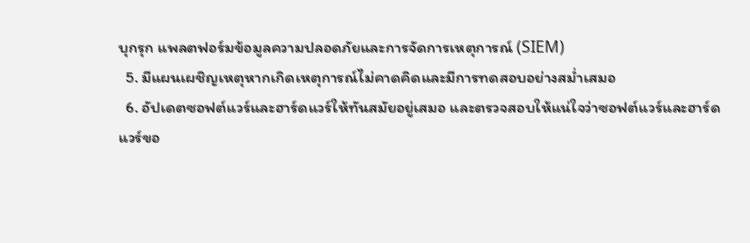บุกรุก แพลตฟอร์มข้อมูลความปลอดภัยและการจัดการเหตุการณ์ (SIEM)
  5. มีแผนเผชิญเหตุหากเกิดเหตุการณ์ไม่คาดคิดและมีการทดสอบอย่างสม่ำเสมอ
  6. อัปเดตซอฟต์แวร์และฮาร์ดแวร์ให้ทันสมัยอยู่เสมอ และตรวจสอบให้แน่ใจว่าซอฟต์แวร์และฮาร์ดแวร์ขอ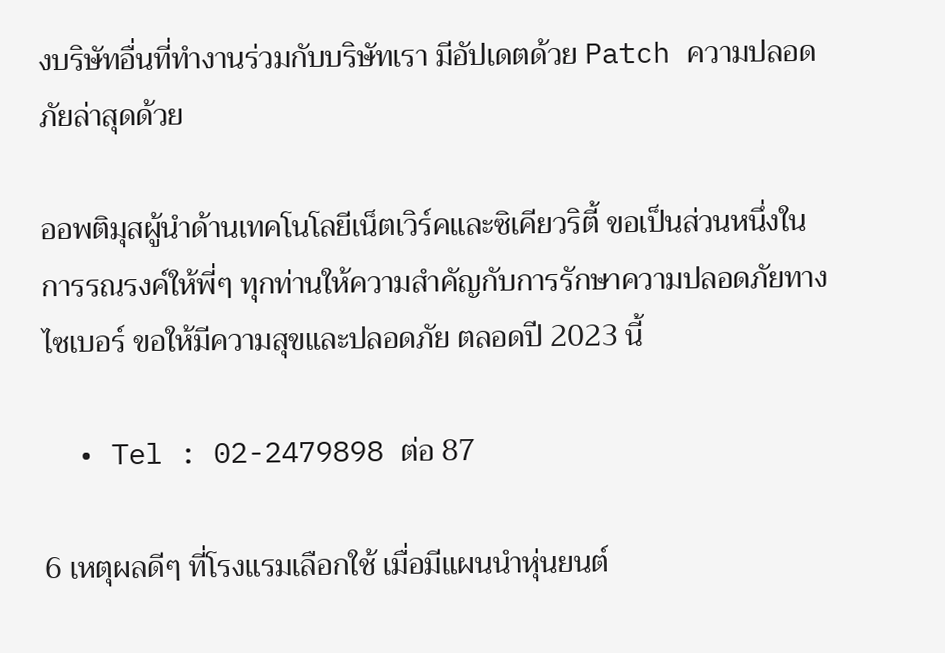งบริษัทอื่นที่ทำงานร่วมกับบริษัทเรา มีอัปเดตด้วย Patch ความปลอดภัยล่าสุดด้วย

ออพติมุสผู้นำด้านเทคโนโลยีเน็ตเวิร์คและซิเคียวริตี้ ขอเป็นส่วนหนึ่งในการรณรงค์ให้พี่ๆ ทุกท่านให้ความสำคัญกับการรักษาความปลอดภัยทางไซเบอร์ ขอให้มีความสุขและปลอดภัย ตลอดปี 2023 นี้

  • Tel : 02-2479898 ต่อ 87

6 เหตุผลดีๆ ที่โรงแรมเลือกใช้ เมื่อมีแผนนำหุ่นยนต์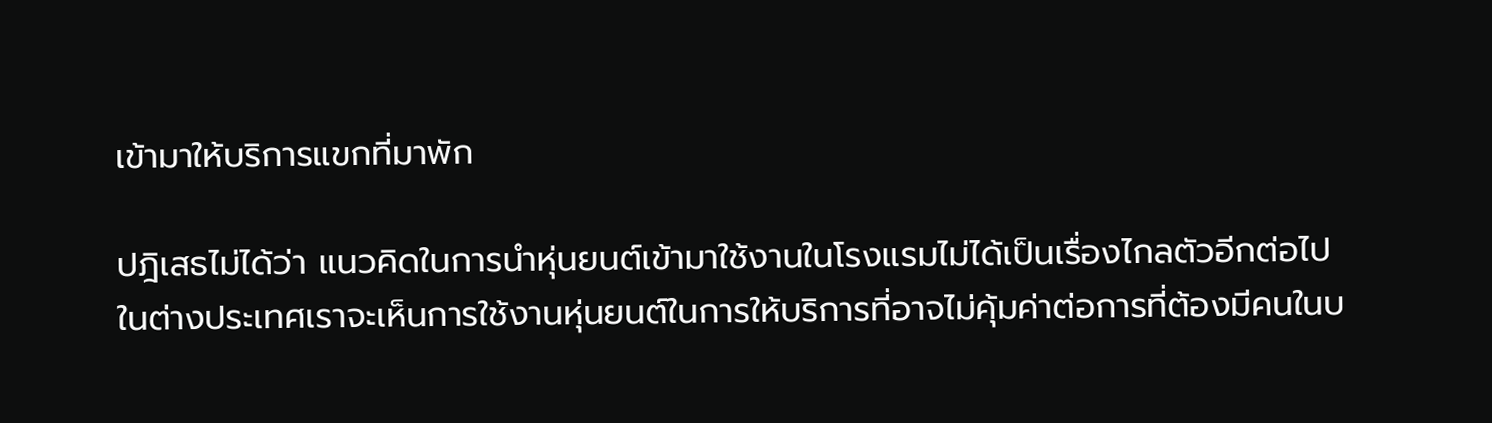เข้ามาให้บริการแขกที่มาพัก

ปฎิเสธไม่ได้ว่า แนวคิดในการนำหุ่นยนต์เข้ามาใช้งานในโรงแรมไม่ได้เป็นเรื่องไกลตัวอีกต่อไป ในต่างประเทศเราจะเห็นการใช้งานหุ่นยนต์ในการให้บริการที่อาจไม่คุ้มค่าต่อการที่ต้องมีคนในบ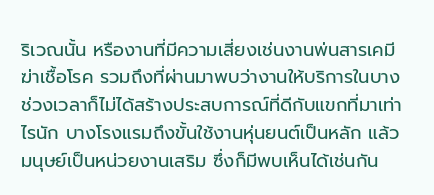ริเวณนั้น หรืองานที่มีความเสี่ยงเช่นงานพ่นสารเคมีฆ่าเชื้อโรค รวมถึงที่ผ่านมาพบว่างานให้บริการในบางช่วงเวลาก็ไม่ได้สร้างประสบการณ์ที่ดีกับแขกที่มาเท่าไรนัก บางโรงแรมถึงขั้นใช้งานหุ่นยนต์เป็นหลัก แล้วมนุษย์เป็นหน่วยงานเสริม ซึ่งก็มีพบเห็นได้เช่นกัน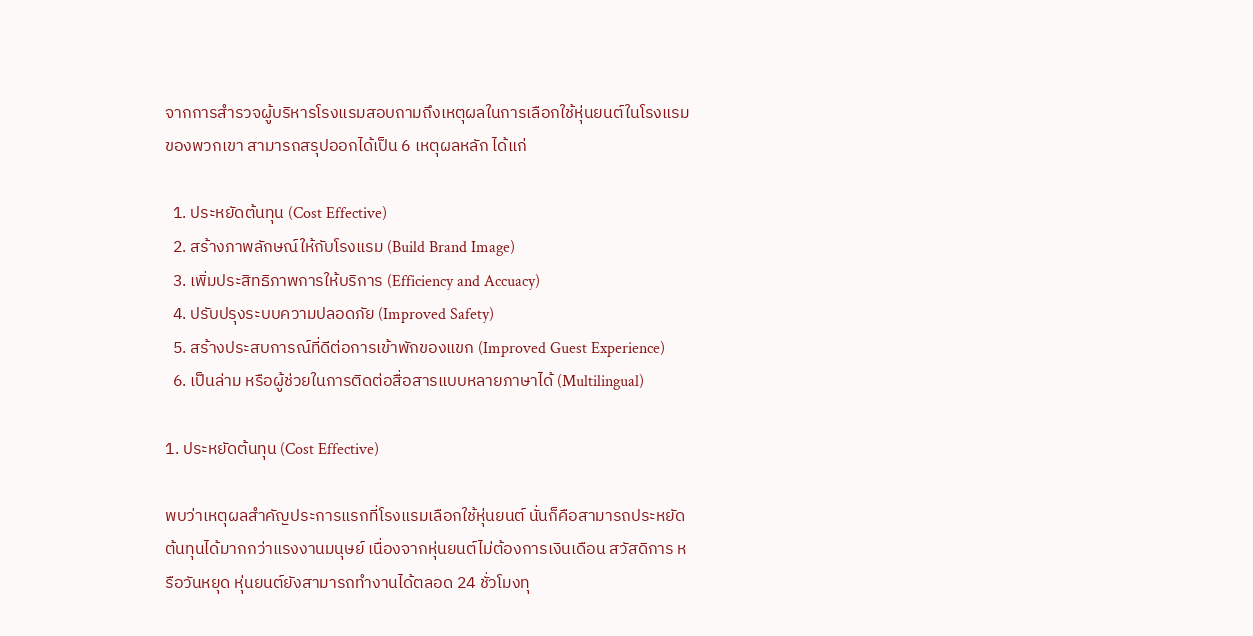จากการสำรวจผู้บริหารโรงแรมสอบถามถึงเหตุผลในการเลือกใช้หุ่นยนต์ในโรงแรมของพวกเขา สามารถสรุปออกได้เป็น 6 เหตุผลหลัก ได้แก่

  1. ประหยัดต้นทุน (Cost Effective)
  2. สร้างภาพลักษณ์ให้กับโรงแรม (Build Brand Image)
  3. เพิ่มประสิทธิภาพการให้บริการ (Efficiency and Accuacy)
  4. ปรับปรุงระบบความปลอดภัย (Improved Safety)
  5. สร้างประสบการณ์ที่ดีต่อการเข้าพักของแขก (Improved Guest Experience)
  6. เป็นล่าม หรือผู้ช่วยในการติดต่อสื่อสารแบบหลายภาษาได้ (Multilingual)

1. ประหยัดต้นทุน (Cost Effective)

พบว่าเหตุผลสำคัญประการแรกที่โรงแรมเลือกใช้หุ่นยนต์ นั่นก็คือสามารถประหยัดต้นทุนได้มากกว่าแรงงานมนุษย์ เนื่องจากหุ่นยนต์ไม่ต้องการเงินเดือน สวัสดิการ หรือวันหยุด หุ่นยนต์ยังสามารถทำงานได้ตลอด 24 ชั่วโมงทุ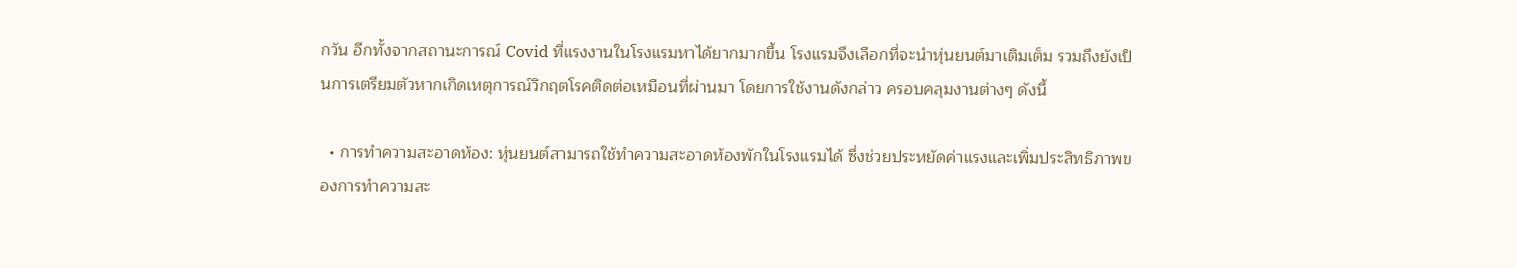กวัน อีกทั้งจากสถานะการณ์ Covid ที่แรงงานในโรงแรมหาได้ยากมากขึ้น โรงแรมจึงเลือกที่จะนำหุ่นยนต์มาเติมเต็ม รวมถึงยังเป็นการเตรียมตัวหากเกิดเหตุการณ์วิกฤตโรคติดต่อเหมือนที่ผ่านมา โดยการใช้งานดังกล่าว ครอบคลุมงานต่างๆ ดังนี้

  • การทำความสะอาดห้อง: หุ่นยนต์สามารถใช้ทำความสะอาดห้องพักในโรงแรมได้ ซึ่งช่วยประหยัดค่าแรงและเพิ่มประสิทธิภาพของการทำความสะ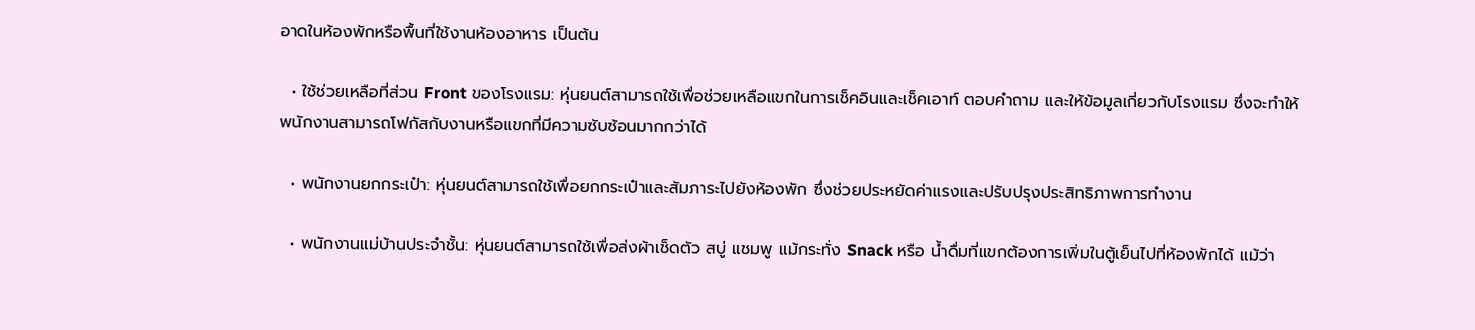อาดในห้องพักหรือพื้นที่ใช้งานห้องอาหาร เป็นต้น

  • ใช้ช่วยเหลือที่ส่วน Front ของโรงแรม: หุ่นยนต์สามารถใช้เพื่อช่วยเหลือแขกในการเช็คอินและเช็คเอาท์ ตอบคำถาม และให้ข้อมูลเกี่ยวกับโรงแรม ซึ่งจะทำให้พนักงานสามารถโฟกัสกับงานหรือแขกที่มีความซับซ้อนมากกว่าได้

  • พนักงานยกกระเป๋า: หุ่นยนต์สามารถใช้เพื่อยกกระเป๋าและสัมภาระไปยังห้องพัก ซึ่งช่วยประหยัดค่าแรงและปรับปรุงประสิทธิภาพการทำงาน

  • พนักงานแม่บ้านประจำชั้น: หุ่นยนต์สามารถใช้เพื่อส่งผ้าเช็ดตัว สบู่ แชมพู แม้กระทั่ง Snack หรือ น้ำดื่มที่แขกต้องการเพิ่มในตู้เย็นไปที่ห้องพักได้ แม้ว่า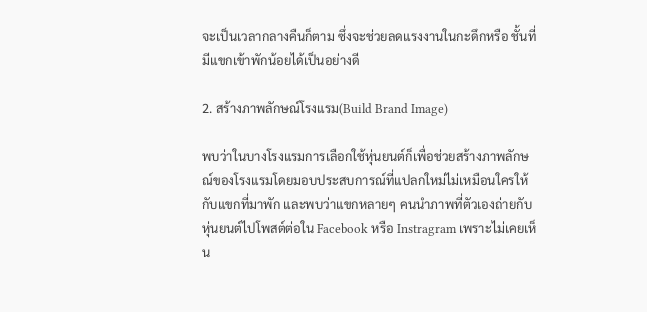จะเป็นเวลากลางคืนก็ตาม ซึ่งจะช่วยลดแรงงานในกะดึกหรือ ชั้นที่มีแขกเข้าพักน้อยได้เป็นอย่างดี

2. สร้างภาพลักษณ์โรงแรม(Build Brand Image)

พบว่าในบางโรงแรมการเลือกใช้หุ่นยนต์ก็เพื่อช่วยสร้างภาพลักษณ์ของโรงแรมโดยมอบประสบการณ์ที่แปลกใหม่ไม่เหมือนใครให้กับแขกที่มาพัก และพบว่าแขกหลายๆ คนนำภาพที่ตัวเองถ่ายกับหุ่นยนต์ไปโพสต์ต่อใน Facebook หรือ Instragram เพราะไม่เคยเห็น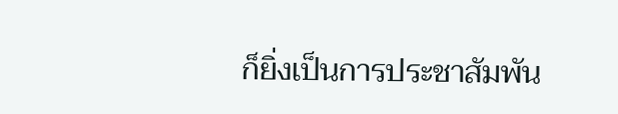ก็ยิ่งเป็นการประชาสัมพัน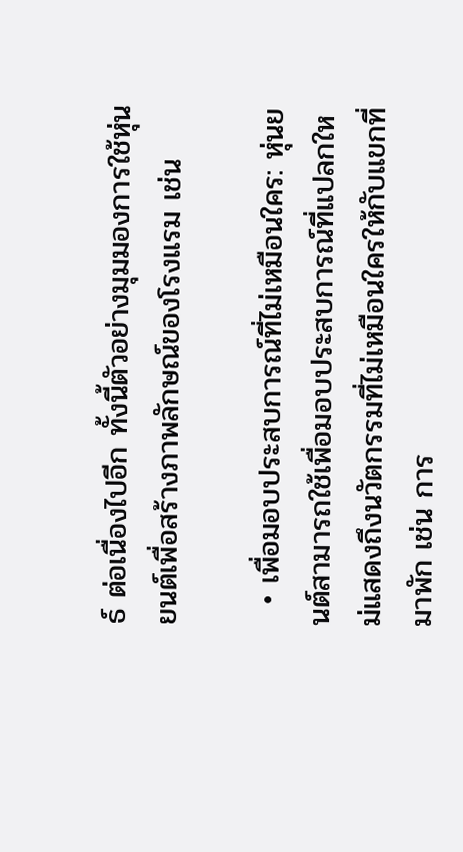ธ์ ต่อเนื่องไปอีก ทั้งนี้ตัวอย่างมุมมองการใช้หุ่นยนต์เพื่อสร้างภาพลักษณ์ของโรงแรม เช่น

  • เพื่อมอบประสบการณ์ที่ไม่เหมือนใคร: หุ่นยนต์สามารถใช้เพื่อมอบประสบการณ์ที่แปลกใหม่แสดงถึงนวัตกรรมที่ไม่เหมือนใครให้กับแขกที่มาพัก เช่น การ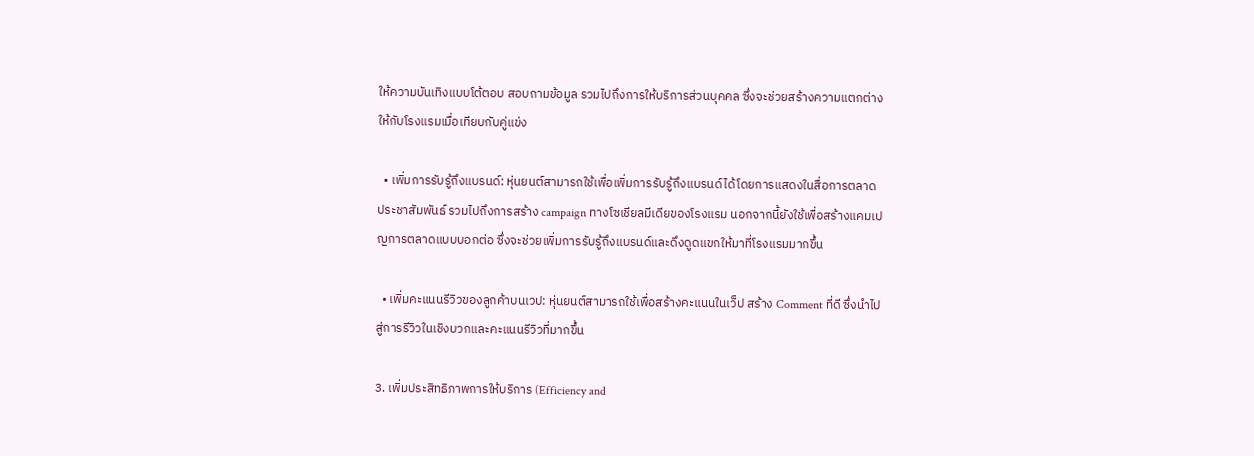ให้ความบันเทิงแบบโต้ตอบ สอบถามข้อมูล รวมไปถึงการให้บริการส่วนบุคคล ซึ่งจะช่วยสร้างความแตกต่างให้กับโรงแรมเมื่อเทียบกับคู่แข่ง

  • เพิ่มการรับรู้ถึงแบรนด์: หุ่นยนต์สามารถใช้เพื่อเพิ่มการรับรู้ถึงแบรนด์ได้โดยการแสดงในสื่อการตลาด ประชาสัมพันธ์ รวมไปถึงการสร้าง campaign ทางโซเชียลมีเดียของโรงแรม นอกจากนี้ยังใช้เพื่อสร้างแคมเปญการตลาดแบบบอกต่อ ซึ่งจะช่วยเพิ่มการรับรู้ถึงแบรนด์และดึงดูดแขกให้มาที่โรงแรมมากขึ้น

  • เพิ่มคะแนนรีวิวของลูกค้าบนเวป: หุ่นยนต์สามารถใช้เพื่อสร้างคะแนนในเว็ป สร้าง Comment ที่ดี ซึ่งนำไปสู่การรีวิวในเชิงบวกและคะแนนรีวิวที่มากขึ้น

3. เพิ่มประสิทธิภาพการให้บริการ (Efficiency and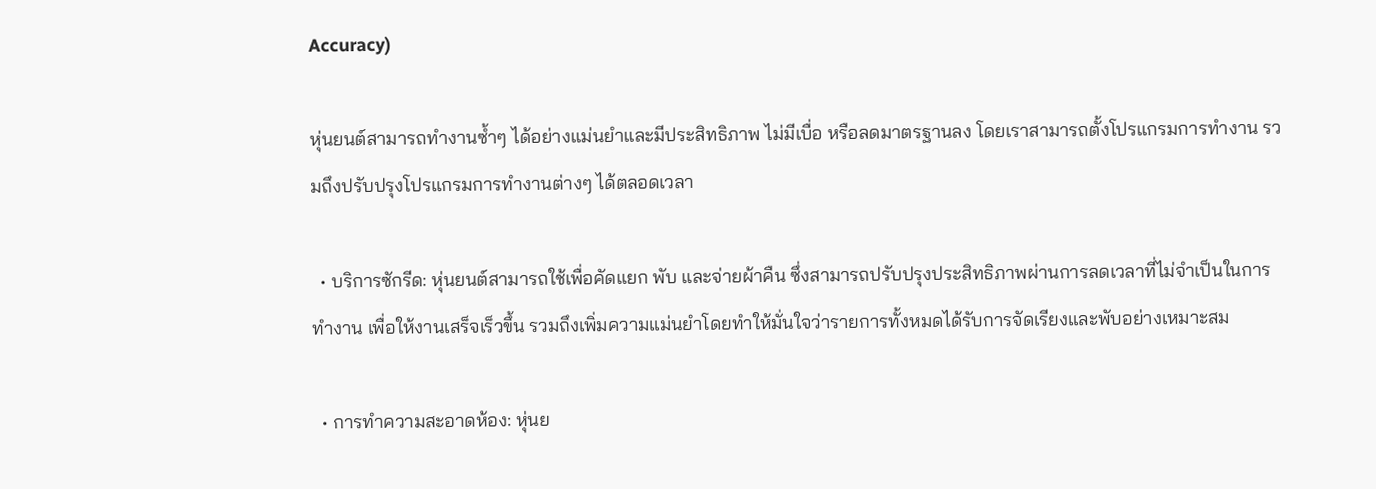Accuracy)

หุ่นยนต์สามารถทำงานซ้ำๆ ได้อย่างแม่นยำและมีประสิทธิภาพ ไม่มีเบื่อ หรือลดมาตรฐานลง โดยเราสามารถตั้งโปรแกรมการทำงาน รวมถึงปรับปรุงโปรแกรมการทำงานต่างๆ ได้ตลอดเวลา

  • บริการซักรีด: หุ่นยนต์สามารถใช้เพื่อคัดแยก พับ และจ่ายผ้าคืน ซึ่งสามารถปรับปรุงประสิทธิภาพผ่านการลดเวลาที่ไม่จำเป็นในการทำงาน เพื่อให้งานเสร็จเร็วขึ้น รวมถึงเพิ่มความแม่นยำโดยทำให้มั่นใจว่ารายการทั้งหมดได้รับการจัดเรียงและพับอย่างเหมาะสม

  • การทำความสะอาดห้อง: หุ่นย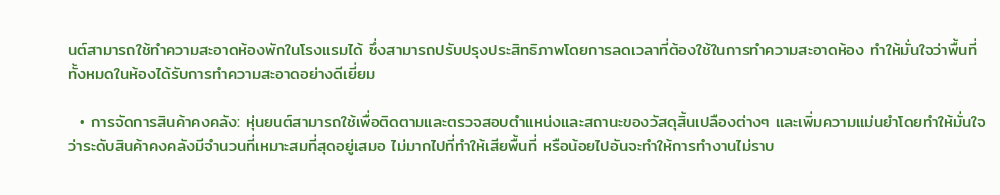นต์สามารถใช้ทำความสะอาดห้องพักในโรงแรมได้ ซึ่งสามารถปรับปรุงประสิทธิภาพโดยการลดเวลาที่ต้องใช้ในการทำความสะอาดห้อง ทำให้มั่นใจว่าพื้นที่ทั้งหมดในห้องได้รับการทำความสะอาดอย่างดีเยี่ยม

  • การจัดการสินค้าคงคลัง: หุ่นยนต์สามารถใช้เพื่อติดตามและตรวจสอบตำแหน่งและสถานะของวัสดุสิ้นเปลืองต่างๆ และเพิ่มความแม่นยำโดยทำให้มั่นใจว่าระดับสินค้าคงคลังมีจำนวนที่เหมาะสมที่สุดอยู่เสมอ ไม่มากไปที่ทำให้เสียพื้นที่ หรือน้อยไปอันจะทำให้การทำงานไม่ราบ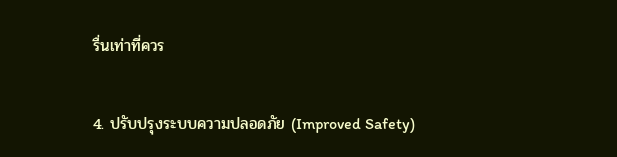รื่นเท่าที่ควร

4. ปรับปรุงระบบความปลอดภัย (Improved Safety)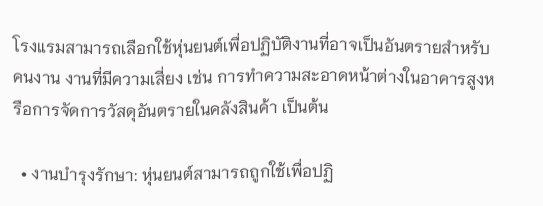โรงแรมสามารถเลือกใช้หุ่นยนต์เพื่อปฏิบัติงานที่อาจเป็นอันตรายสำหรับคนงาน งานที่มีความเสี่ยง เช่น การทำความสะอาดหน้าต่างในอาคารสูงหรือการจัดการวัสดุอันตรายในคลังสินค้า เป็นต้น

  • งานบำรุงรักษา: หุ่นยนต์สามารถถูกใช้เพื่อปฏิ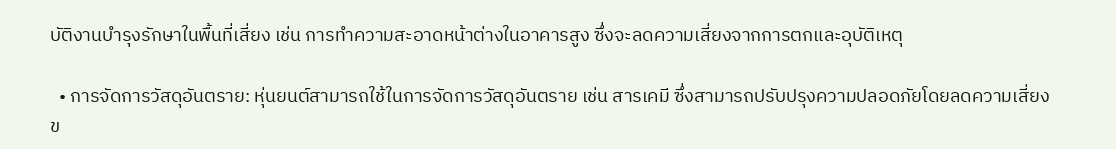บัติงานบำรุงรักษาในพื้นที่เสี่ยง เช่น การทำความสะอาดหน้าต่างในอาคารสูง ซึ่งจะลดความเสี่ยงจากการตกและอุบัติเหตุ

  • การจัดการวัสดุอันตราย: หุ่นยนต์สามารถใช้ในการจัดการวัสดุอันตราย เช่น สารเคมี ซึ่งสามารถปรับปรุงความปลอดภัยโดยลดความเสี่ยงข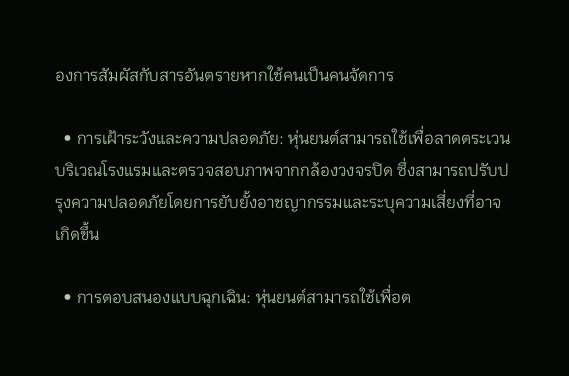องการสัมผัสกับสารอันตรายหากใช้คนเป็นคนจัดการ

  • การเฝ้าระวังและความปลอดภัย: หุ่นยนต์สามารถใช้เพื่อลาดตระเวนบริเวณโรงแรมและตรวจสอบภาพจากกล้องวงจรปิด ซึ่งสามารถปรับปรุงความปลอดภัยโดยการยับยั้งอาชญากรรมและระบุความเสี่ยงที่อาจเกิดขึ้น

  • การตอบสนองแบบฉุกเฉิน: หุ่นยนต์สามารถใช้เพื่อต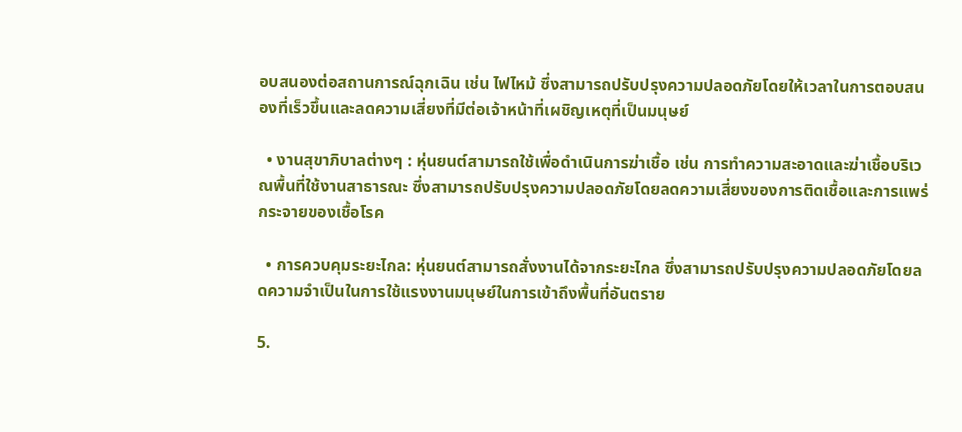อบสนองต่อสถานการณ์ฉุกเฉิน เช่น ไฟไหม้ ซึ่งสามารถปรับปรุงความปลอดภัยโดยให้เวลาในการตอบสนองที่เร็วขึ้นและลดความเสี่ยงที่มีต่อเจ้าหน้าที่เผชิญเหตุที่เป็นมนุษย์

  • งานสุขาภิบาลต่างๆ : หุ่นยนต์สามารถใช้เพื่อดำเนินการฆ่าเชื้อ เช่น การทำความสะอาดและฆ่าเชื้อบริเวณพื้นที่ใช้งานสาธารณะ ซึ่งสามารถปรับปรุงความปลอดภัยโดยลดความเสี่ยงของการติดเชื้อและการแพร่กระจายของเชื้อโรค

  • การควบคุมระยะไกล: หุ่นยนต์สามารถสั่งงานได้จากระยะไกล ซึ่งสามารถปรับปรุงความปลอดภัยโดยลดความจำเป็นในการใช้แรงงานมนุษย์ในการเข้าถึงพื้นที่อันตราย

5.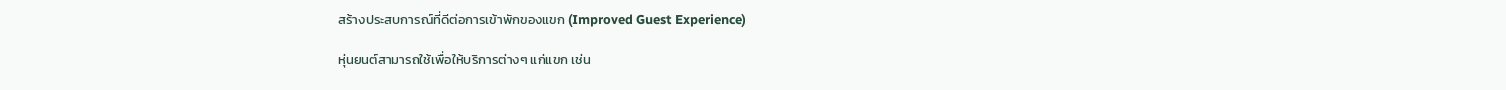สร้างประสบการณ์ที่ดีต่อการเข้าพักของแขก (Improved Guest Experience)

หุ่นยนต์สามารถใช้เพื่อให้บริการต่างๆ แก่แขก เช่น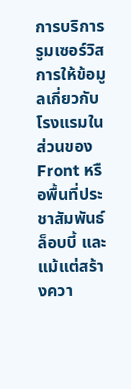การบริการรูมเซอร์วิส การให้ข้อมูลเกี่ยวกับโรงแรมในส่วนของ Front หรือพื้นที่ประชาสัมพันธ์ล็อบบี้ และแม้แต่สร้างควา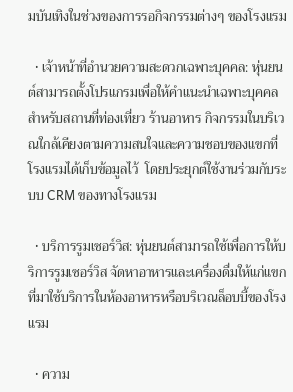มบันเทิงในช่วงของการรอกิจกรรมต่างๆ ของโรงแรม

  • เจ้าหน้าที่อำนวยความสะดวกเฉพาะบุคคล: หุ่นยนต์สามารถตั้งโปรแกรมเพื่อให้คำแนะนำเฉพาะบุคคลสำหรับสถานที่ท่องเที่ยว ร้านอาหาร กิจกรรมในบริเวณใกล้เคียงตามความสนใจและความชอบของแขกที่โรงแรมได้เก็บข้อมูลไว้  โดยประยุกต์ใช้งานร่วมกับระบบ CRM ของทางโรงแรม

  • บริการรูมเซอร์วิส: หุ่นยนต์สามารถใช้เพื่อการให้บริการรูมเซอร์วิส จัดหาอาหารและเครื่องดื่มให้แก่แขก ที่มาใช้บริการในห้องอาหารหรือบริเวณล็อบบี้ของโรงแรม

  • ความ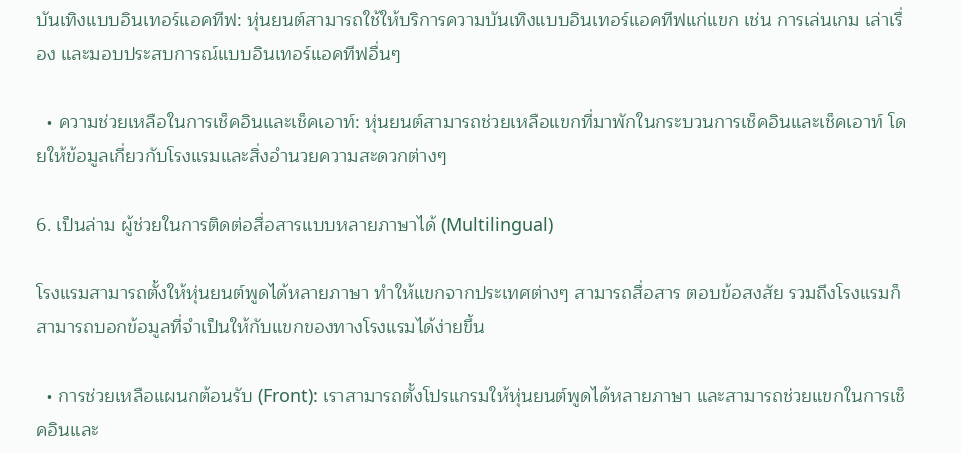บันเทิงแบบอินเทอร์แอคทีฟ: หุ่นยนต์สามารถใช้ให้บริการความบันเทิงแบบอินเทอร์แอคทีฟแก่แขก เช่น การเล่นเกม เล่าเรื่อง และมอบประสบการณ์แบบอินเทอร์แอคทีฟอื่นๆ

  • ความช่วยเหลือในการเช็คอินและเช็คเอาท์: หุ่นยนต์สามารถช่วยเหลือแขกที่มาพักในกระบวนการเช็คอินและเช็คเอาท์ โดยให้ข้อมูลเกี่ยวกับโรงแรมและสิ่งอำนวยความสะดวกต่างๆ

6. เป็นล่าม ผู้ช่วยในการติดต่อสื่อสารแบบหลายภาษาได้ (Multilingual)

โรงแรมสามารถตั้งให้หุ่นยนต์พูดได้หลายภาษา ทำให้แขกจากประเทศต่างๆ สามารถสื่อสาร ตอบข้อสงสัย รวมถึงโรงแรมก็สามารถบอกข้อมูลที่จำเป็นให้กับแขกของทางโรงแรมได้ง่ายขึ้น

  • การช่วยเหลือแผนกต้อนรับ (Front): เราสามารถตั้งโปรแกรมให้หุ่นยนต์พูดได้หลายภาษา และสามารถช่วยแขกในการเช็คอินและ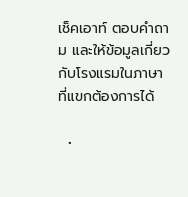เช็คเอาท์ ตอบคำถาม และให้ข้อมูลเกี่ยวกับโรงแรมในภาษาที่แขกต้องการได้

  •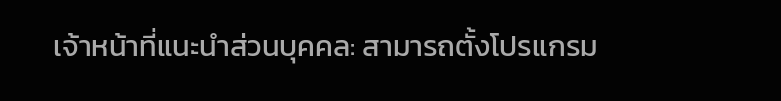เจ้าหน้าที่แนะนำส่วนบุคคล: สามารถตั้งโปรแกรม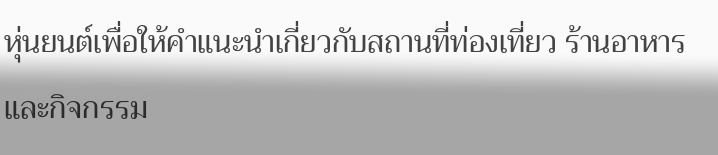หุ่นยนต์เพื่อให้คำแนะนำเกี่ยวกับสถานที่ท่องเที่ยว ร้านอาหาร และกิจกรรม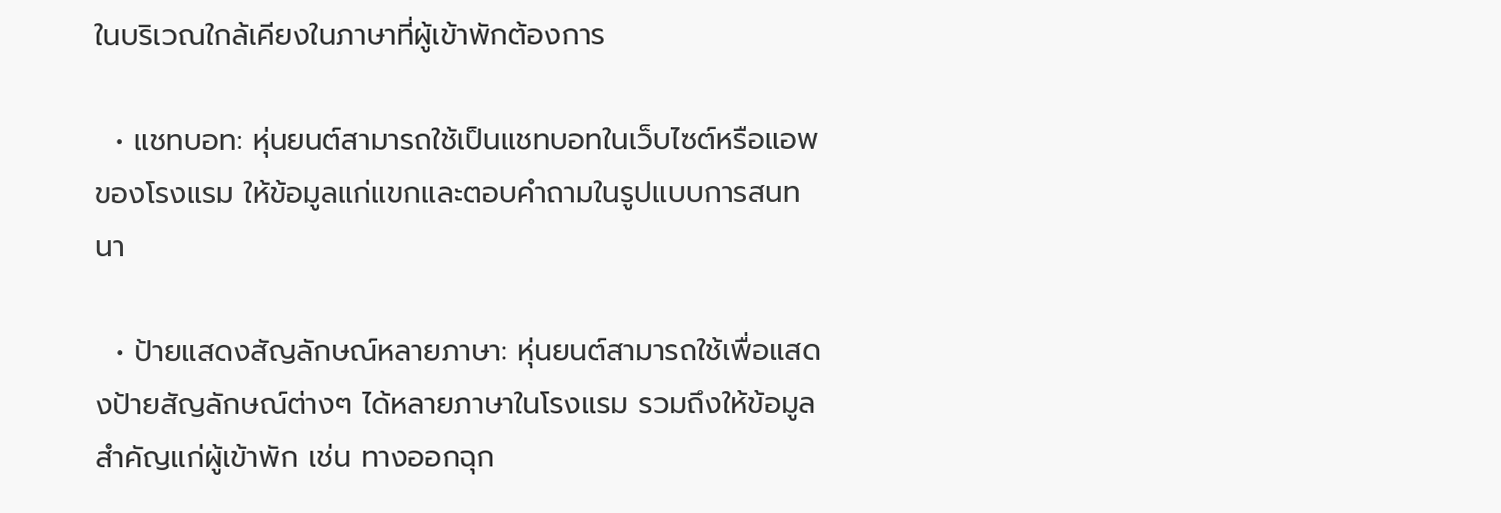ในบริเวณใกล้เคียงในภาษาที่ผู้เข้าพักต้องการ

  • แชทบอท: หุ่นยนต์สามารถใช้เป็นแชทบอทในเว็บไซต์หรือแอพของโรงแรม ให้ข้อมูลแก่แขกและตอบคำถามในรูปแบบการสนทนา

  • ป้ายแสดงสัญลักษณ์หลายภาษา: หุ่นยนต์สามารถใช้เพื่อแสดงป้ายสัญลักษณ์ต่างๆ ได้หลายภาษาในโรงแรม รวมถึงให้ข้อมูลสำคัญแก่ผู้เข้าพัก เช่น ทางออกฉุก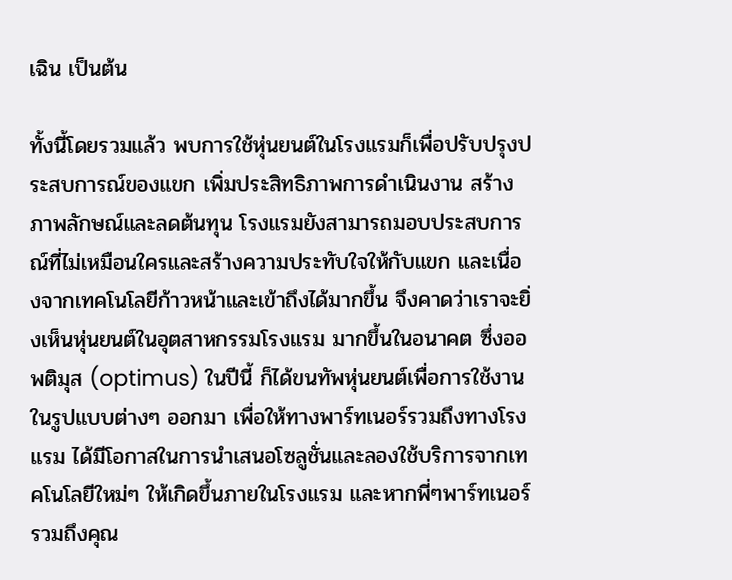เฉิน เป็นต้น

ทั้งนี้โดยรวมแล้ว พบการใช้หุ่นยนต์ในโรงแรมก็เพื่อปรับปรุงประสบการณ์ของแขก เพิ่มประสิทธิภาพการดำเนินงาน สร้างภาพลักษณ์และลดต้นทุน โรงแรมยังสามารถมอบประสบการณ์ที่ไม่เหมือนใครและสร้างความประทับใจให้กับแขก และเนื่องจากเทคโนโลยีก้าวหน้าและเข้าถึงได้มากขึ้น จึงคาดว่าเราจะยิ่งเห็นหุ่นยนต์ในอุตสาหกรรมโรงแรม มากขึ้นในอนาคต ซึ่งออพติมุส (optimus) ในปีนี้ ก็ได้ขนทัพหุ่นยนต์เพื่อการใช้งานในรูปแบบต่างๆ ออกมา เพื่อให้ทางพาร์ทเนอร์รวมถึงทางโรงแรม ได้มีโอกาสในการนำเสนอโซลูชั่นและลองใช้บริการจากเทคโนโลยีใหม่ๆ ให้เกิดขึ้นภายในโรงแรม และหากพี่ๆพาร์ทเนอร์รวมถึงคุณ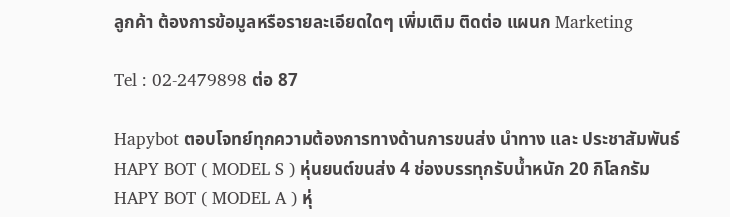ลูกค้า ต้องการข้อมูลหรือรายละเอียดใดๆ เพิ่มเติม ติดต่อ แผนก Marketing

Tel : 02-2479898 ต่อ 87

Hapybot ตอบโจทย์ทุกความต้องการทางด้านการขนส่ง นำทาง และ ประชาสัมพันธ์
HAPY BOT ( MODEL S ) หุ่นยนต์ขนส่ง 4 ช่องบรรทุกรับน้ำหนัก 20 กิโลกรัม
HAPY BOT ( MODEL A ) หุ่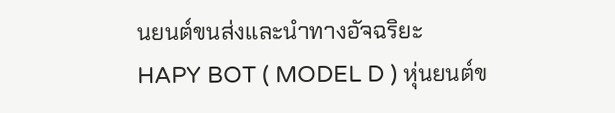นยนต์ขนส่งและนำทางอัจฉริยะ
HAPY BOT ( MODEL D ) หุ่นยนต์ข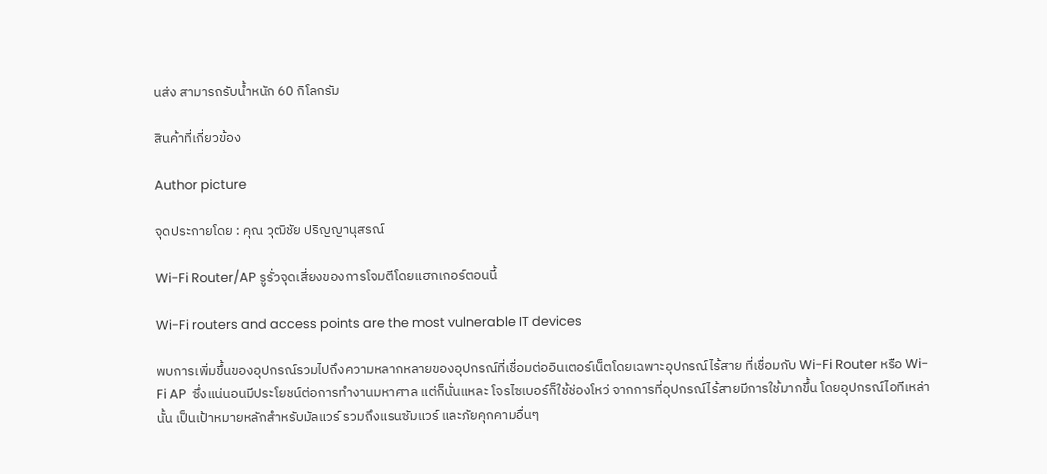นส่ง สามารถรับน้ำหนัก 60 กิโลกรัม

สินค้าที่เกี่ยวข้อง

Author picture

จุดประกายโดย : คุณ วุฒิชัย ปริญญานุสรณ์

Wi-Fi Router/AP รูรั่วจุดเสี่ยงของการโจมตีโดยแฮกเกอร์ตอนนี้

Wi-Fi routers and access points are the most vulnerable IT devices

พบการเพิ่มขึ้นของอุปกรณ์รวมไปถึงความหลากหลายของอุปกรณ์ที่เชื่อมต่ออินเตอร์เน็ตโดยเฉพาะอุปกรณ์ไร้สาย ที่เชื่อมกับ Wi-Fi Router หรือ Wi-Fi AP  ซึ่งแน่นอนมีประโยชน์ต่อการทำงานมหาศาล แต่ก็นั่นแหละ โจรไซเบอร์ก็ใช้ช่องโหว่ จากการที่อุปกรณ์ไร้สายมีการใช้มากขึ้น โดยอุปกรณ์ไอทีเหล่านั้น เป็นเป้าหมายหลักสำหรับมัลแวร์ รวมถึงแรนซัมแวร์ และภัยคุกคามอื่นๆ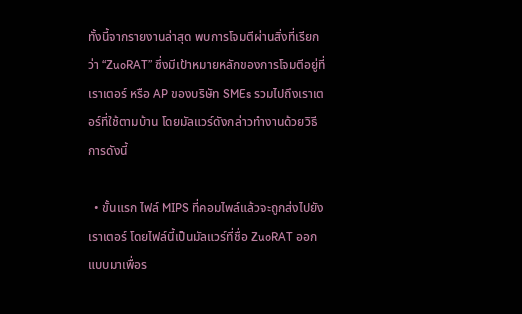ทั้งนี้จากรายงานล่าสุด พบการโจมตีผ่านสิ่งที่เรียกว่า “ZuoRAT” ซึ่งมีเป้าหมายหลักของการโจมตีอยู่ที่เราเตอร์ หรือ AP ของบริษัท SMEs รวมไปถึงเราเตอร์ที่ใช้ตามบ้าน โดยมัลแวร์ดังกล่าวทำงานด้วยวิธีการดังนี้

  • ขั้นแรก ไฟล์ MIPS ที่คอมไพล์แล้วจะถูกส่งไปยังเราเตอร์ โดยไฟล์นี้เป็นมัลแวร์ที่ชื่อ ZuoRAT ออกแบบมาเพื่อร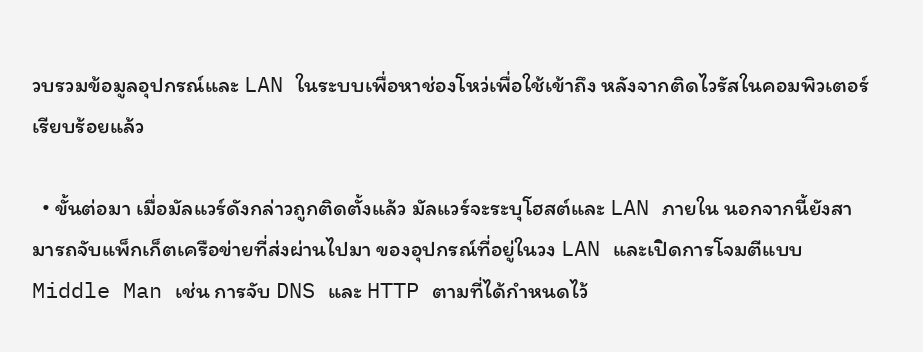วบรวมข้อมูลอุปกรณ์และ LAN ในระบบเพื่อหาช่องโหว่เพื่อใช้เข้าถึง หลังจากติดไวรัสในคอมพิวเตอร์เรียบร้อยแล้ว

  • ขั้นต่อมา เมื่อมัลแวร์ดังกล่าวถูกติดตั้งแล้ว มัลแวร์จะระบุโฮสต์และ LAN ภายใน นอกจากนี้ยังสามารถจับแพ็กเก็ตเครือข่ายที่ส่งผ่านไปมา ของอุปกรณ์ที่อยู่ในวง LAN และเปิดการโจมตีแบบ Middle Man เช่น การจับ DNS และ HTTP ตามที่ได้กำหนดไว้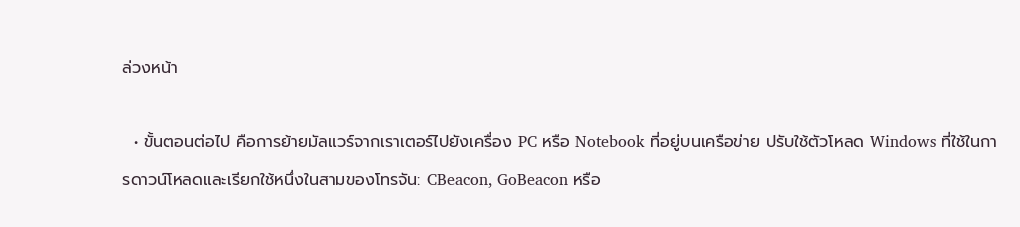ล่วงหน้า

  • ขั้นตอนต่อไป คือการย้ายมัลแวร์จากเราเตอร์ไปยังเครื่อง PC หรือ Notebook ที่อยู่บนเครือข่าย ปรับใช้ตัวโหลด Windows ที่ใช้ในการดาวน์โหลดและเรียกใช้หนึ่งในสามของโทรจัน: CBeacon, GoBeacon หรือ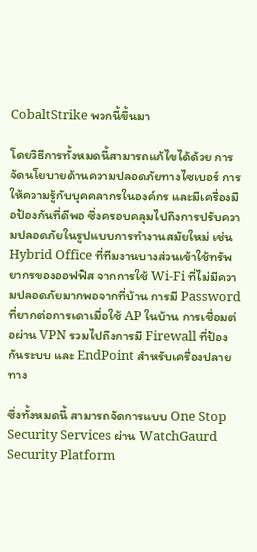CobaltStrike พวกนี้ขึ้นมา

โดยวิธีการทั้งหมดนี้สามารถแก้ไขได้ด้วย การจัดนโยบายด้านความปลอดภัยทางไซเบอร์ การให้ความรู้กับบุคคลากรในองค์กร และมีเครื่องมือป้องกันที่ดีพอ ซึ่งครอบคลุมไปถึงการปรับความปลอดภัยในรูปแบบการทำงานสมัยใหม่ เช่น Hybrid Office ที่ทีมงานบางส่วนเข้าใช้ทรัพยากรของออฟฟิส จากการใช้ Wi-Fi ที่ไม่มีความปลอดภัยมากพอจากที่บ้าน การมี Password ที่ยากต่อการเดาเมื่อใช้ AP ในบ้าน การเชื่อมต่อผ่าน VPN รวมไปถึงการมี Firewall ที่ป้องกันระบบ และ EndPoint สำหรับเครื่องปลายทาง

ซึ่งทั้งหมดนี้ สามารถจัดการแบบ One Stop Security Services ผ่าน WatchGaurd Security Platform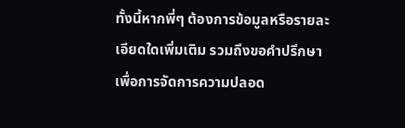ทั้งนี้หากพี่ๆ ต้องการข้อมูลหรือรายละเอียดใดเพิ่มเติม รวมถึงขอคำปรึกษาเพื่อการจัดการความปลอด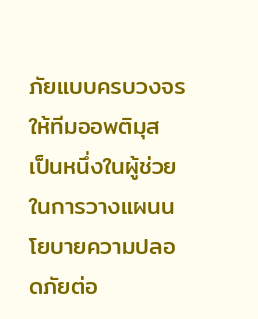ภัยแบบครบวงจร ให้ทีมออพติมุส เป็นหนึ่งในผู้ช่วยในการวางแผนนโยบายความปลอดภัยต่อ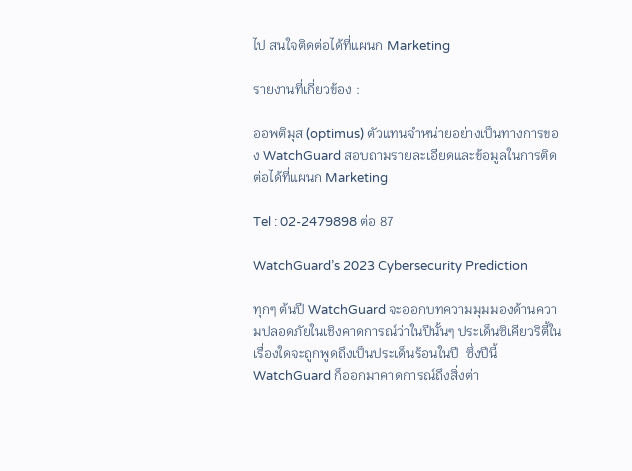ไป สนใจติดต่อได้ที่แผนก Marketing

รายงานที่เกี่ยวข้อง :

ออพติมุส (optimus) ตัวแทนจำหน่ายอย่างเป็นทางการของ WatchGuard สอบถามรายละเอียดและข้อมูลในการติดต่อได้ที่แผนก Marketing

Tel : 02-2479898 ต่อ 87

WatchGuard’s 2023 Cybersecurity Prediction

ทุกๆ ต้นปี WatchGuard จะออกบทความมุมมองด้านความปลอดภัยในเชิงคาดการณ์ว่าในปีนั้นๆ ประเด็นซิเคียวริตี้ในเรื่องใดจะถูกพูดถึงเป็นประเด็นร้อนในปี  ซึ่งปีนี้ WatchGuard ก็ออกมาคาดการณ์ถึงสิ่งต่า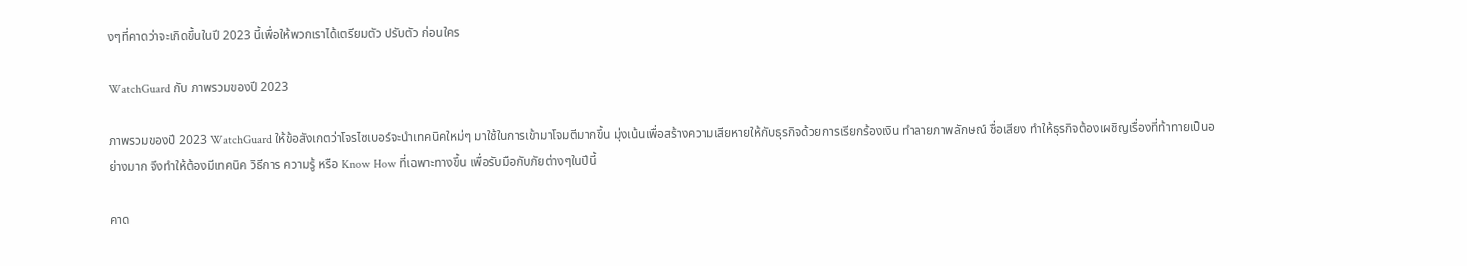งๆที่คาดว่าจะเกิดขึ้นในปี 2023 นี้เพื่อให้พวกเราได้เตรียมตัว ปรับตัว ก่อนใคร

WatchGuard กับ ภาพรวมของปี 2023

ภาพรวมของปี 2023 WatchGuard ให้ข้อสังเกตว่าโจรไซเบอร์จะนำเทคนิคใหม่ๆ มาใช้ในการเข้ามาโจมตีมากขึ้น มุ่งเน้นเพื่อสร้างความเสียหายให้กับธุรกิจด้วยการเรียกร้องเงิน ทำลายภาพลักษณ์ ชื่อเสียง ทำให้ธุรกิจต้องเผชิญเรื่องที่ท้าทายเป็นอย่างมาก จึงทำให้ต้องมีเทคนิค วิธีการ ความรู้ หรือ Know How ที่เฉพาะทางขึ้น เพื่อรับมือกับภัยต่างๆในปีนี้

คาด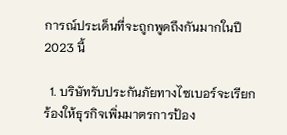การณ์ประเด็นที่จะถูกพูดถึงกันมากในปี 2023 นี้

  1. บริษัทรับประกันภัยทางไซเบอร์จะเรียกร้องให้ธุรกิจเพิ่มมาตรการป้อง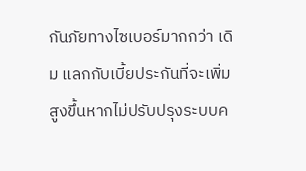กันภัยทางไซเบอร์มากกว่า เดิม แลกกับเบี้ยประกันที่จะเพิ่มสูงขึ้นหากไม่ปรับปรุงระบบค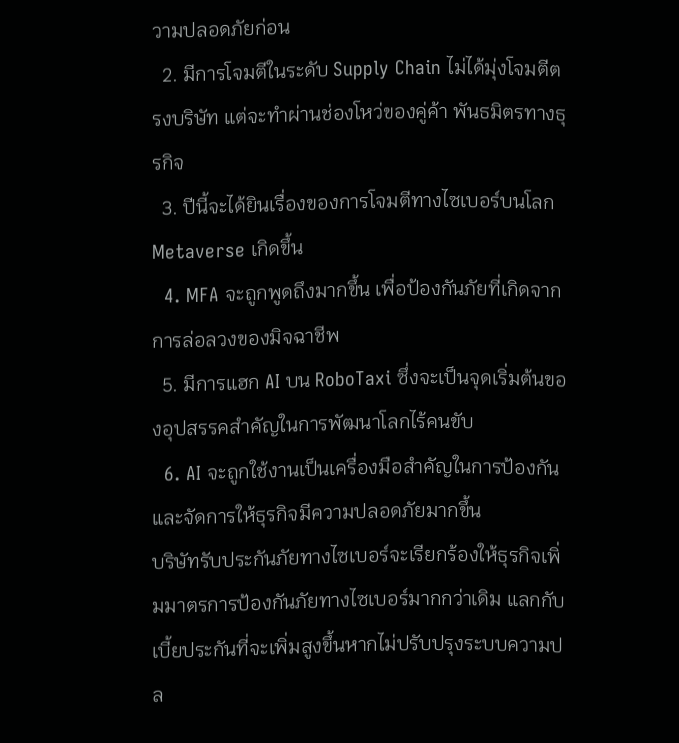วามปลอดภัยก่อน
  2. มีการโจมตีในระดับ Supply Chain ไม่ได้มุ่งโจมตีตรงบริษัท แต่จะทำผ่านช่องโหว่ของคู่ค้า พันธมิตรทางธุรกิจ
  3. ปีนี้จะได้ยินเรื่องของการโจมตีทางไซเบอร์บนโลก Metaverse เกิดขึ้น
  4. MFA จะถูกพูดถึงมากขึ้น เพื่อป้องกันภัยที่เกิดจากการล่อลวงของมิจฉาชีพ
  5. มีการแฮก AI บน RoboTaxi ซึ่งจะเป็นจุดเริ่มต้นของอุปสรรคสำคัญในการพัฒนาโลกไร้คนขับ
  6. AI จะถูกใช้งานเป็นเครื่องมือสำคัญในการป้องกันและจัดการให้ธุรกิจมีความปลอดภัยมากขึ้น
บริษัทรับประกันภัยทางไซเบอร์จะเรียกร้องให้ธุรกิจเพิ่มมาตรการป้องกันภัยทางไซเบอร์มากกว่าเดิม แลกกับเบี้ยประกันที่จะเพิ่มสูงขึ้นหากไม่ปรับปรุงระบบความปล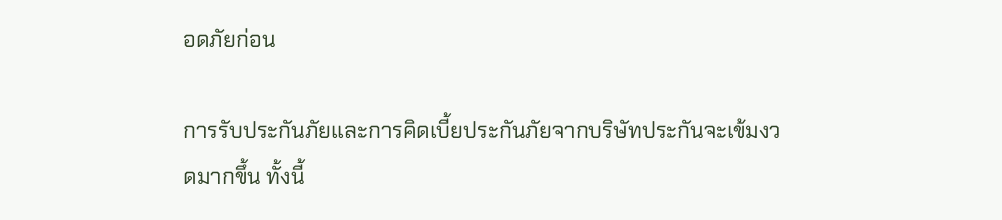อดภัยก่อน

การรับประกันภัยและการคิดเบี้ยประกันภัยจากบริษัทประกันจะเข้มงวดมากขึ้น ทั้งนี้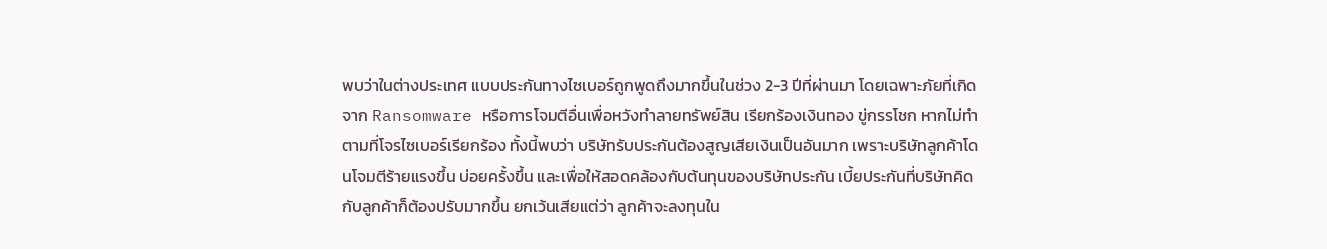พบว่าในต่างประเทศ แบบประกันทางไซเบอร์ถูกพูดถึงมากขึ้นในช่วง 2-3 ปีที่ผ่านมา โดยเฉพาะภัยที่เกิดจาก Ransomware หรือการโจมตีอื่นเพื่อหวังทำลายทรัพย์สิน เรียกร้องเงินทอง ขู่กรรโชก หากไม่ทำตามที่โจรไซเบอร์เรียกร้อง ทั้งนี้พบว่า บริษัทรับประกันต้องสูญเสียเงินเป็นอันมาก เพราะบริษัทลูกค้าโดนโจมตีร้ายแรงขึ้น บ่อยครั้งขึ้น และเพื่อให้สอดคล้องกับต้นทุนของบริษัทประกัน เบี้ยประกันที่บริษัทคิดกับลูกค้าก็ต้องปรับมากขึ้น ยกเว้นเสียแต่ว่า ลูกค้าจะลงทุนใน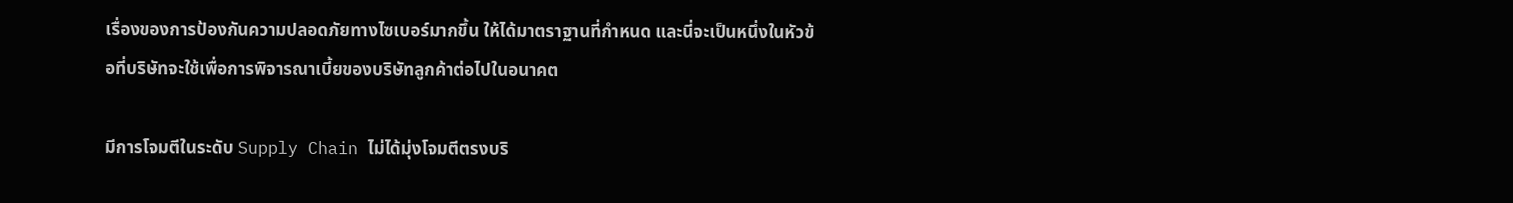เรื่องของการป้องกันความปลอดภัยทางไซเบอร์มากขึ้น ให้ได้มาตราฐานที่กำหนด และนี่จะเป็นหนึ่งในหัวข้อที่บริษัทจะใช้เพื่อการพิจารณาเบี้ยของบริษัทลูกค้าต่อไปในอนาคต

มีการโจมตีในระดับ Supply Chain ไม่ได้มุ่งโจมตีตรงบริ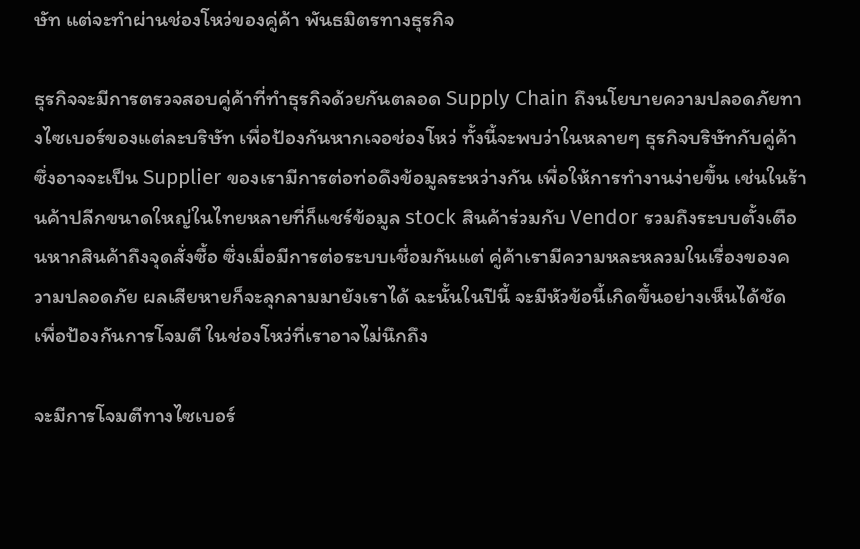ษัท แต่จะทำผ่านช่องโหว่ของคู่ค้า พันธมิตรทางธุรกิจ

ธุรกิจจะมีการตรวจสอบคู่ค้าที่ทำธุรกิจด้วยกันตลอด Supply Chain ถึงนโยบายความปลอดภัยทางไซเบอร์ของแต่ละบริษัท เพื่อป้องกันหากเจอช่องโหว่ ทั้งนี้จะพบว่าในหลายๆ ธุรกิจบริษัทกับคู่ค้าซึ่งอาจจะเป็น Supplier ของเรามีการต่อท่อดึงข้อมูลระหว่างกัน เพื่อให้การทำงานง่ายขึ้น เช่นในร้านค้าปลีกขนาดใหญ่ในไทยหลายที่ก็แชร์ข้อมูล stock สินค้าร่วมกับ Vendor รวมถึงระบบตั้งเตือนหากสินค้าถึงจุดสั่งซื้อ ซึ่งเมื่อมีการต่อระบบเชื่อมกันแต่ คู่ค้าเรามีความหละหลวมในเรื่องของความปลอดภัย ผลเสียหายก็จะลุกลามมายังเราได้ ฉะนั้นในปีนี้ จะมีหัวข้อนี้เกิดขึ้นอย่างเห็นได้ชัด เพื่อป้องกันการโจมตี ในช่องโหว่ที่เราอาจไม่นึกถึง

จะมีการโจมตีทางไซเบอร์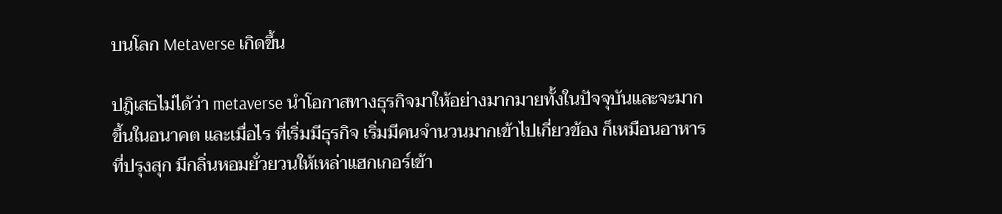บนโลก Metaverse เกิดขึ้น

ปฎิเสธไม่ได้ว่า metaverse นำโอกาสทางธุรกิจมาให้อย่างมากมายทั้งในปัจจุบันและจะมากขึ้นในอนาคต และเมื่อไร ที่เริ่มมีธุรกิจ เริ่มมีคนจำนวนมากเข้าไปเกี่ยวข้อง ก็เหมือนอาหารที่ปรุงสุก มีกลิ่นหอมยั่วยวนให้เหล่าแฮกเกอร์เข้า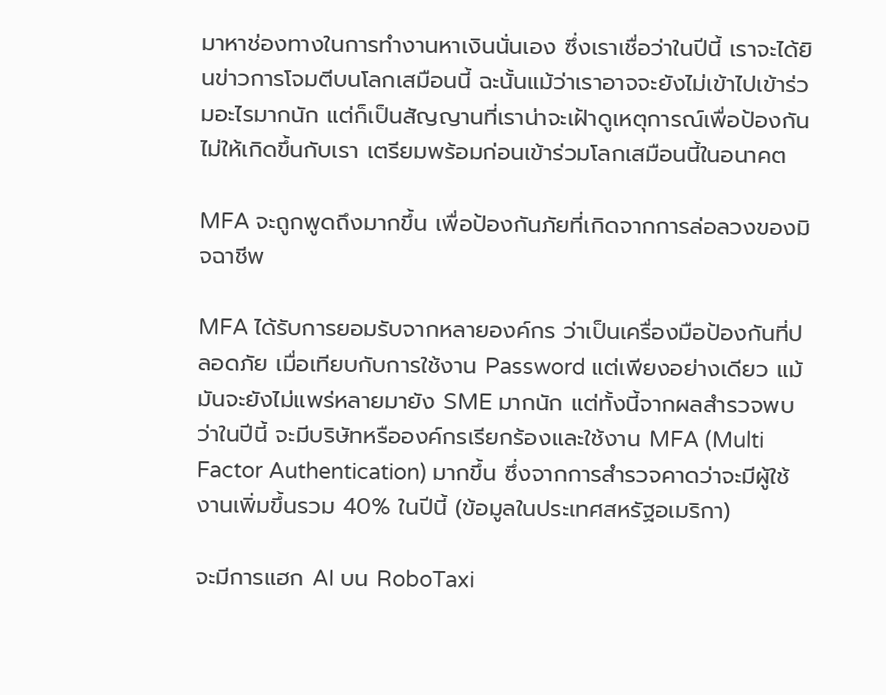มาหาช่องทางในการทำงานหาเงินนั่นเอง ซึ่งเราเชื่อว่าในปีนี้ เราจะได้ยินข่าวการโจมตีบนโลกเสมือนนี้ ฉะนั้นแม้ว่าเราอาจจะยังไม่เข้าไปเข้าร่วมอะไรมากนัก แต่ก็เป็นสัญญานที่เราน่าจะเฝ้าดูเหตุการณ์เพื่อป้องกันไม่ให้เกิดขึ้นกับเรา เตรียมพร้อมก่อนเข้าร่วมโลกเสมือนนี้ในอนาคต

MFA จะถูกพูดถึงมากขึ้น เพื่อป้องกันภัยที่เกิดจากการล่อลวงของมิจฉาชีพ

MFA ได้รับการยอมรับจากหลายองค์กร ว่าเป็นเครื่องมือป้องกันที่ปลอดภัย เมื่อเทียบกับการใช้งาน Password แต่เพียงอย่างเดียว แม้มันจะยังไม่แพร่หลายมายัง SME มากนัก แต่ทั้งนี้จากผลสำรวจพบว่าในปีนี้ จะมีบริษัทหรือองค์กรเรียกร้องและใช้งาน MFA (Multi Factor Authentication) มากขึ้น ซึ่งจากการสำรวจคาดว่าจะมีผู้ใช้งานเพิ่มขึ้นรวม 40% ในปีนี้ (ข้อมูลในประเทศสหรัฐอเมริกา)

จะมีการแฮก AI บน RoboTaxi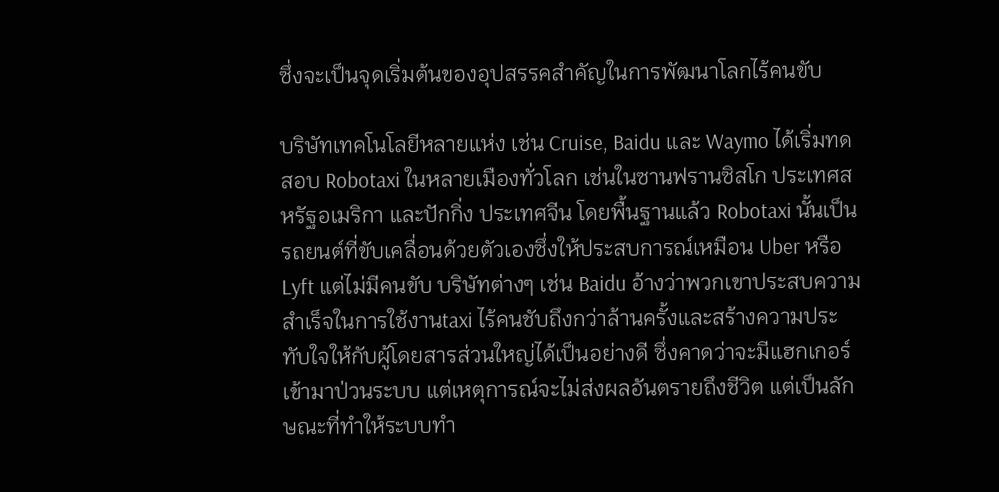ซึ่งจะเป็นจุดเริ่มต้นของอุปสรรคสำคัญในการพัฒนาโลกไร้คนขับ

บริษัทเทคโนโลยีหลายแห่ง เช่น Cruise, Baidu และ Waymo ได้เริ่มทดสอบ Robotaxi ในหลายเมืองทั่วโลก เช่นในซานฟรานซิสโก ประเทศสหรัฐอเมริกา และปักกิ่ง ประเทศจีน โดยพื้นฐานแล้ว Robotaxi นั้นเป็นรถยนต์ที่ขับเคลื่อนด้วยตัวเองซึ่งให้ประสบการณ์เหมือน Uber หรือ Lyft แต่ไม่มีคนขับ บริษัทต่างๆ เช่น Baidu อ้างว่าพวกเขาประสบความสำเร็จในการใช้งานtaxi ไร้คนชับถึงกว่าล้านครั้งและสร้างความประทับใจให้กับผู้โดยสารส่วนใหญ่ได้เป็นอย่างดี ซึ่งคาดว่าจะมีแฮกเกอร์เข้ามาป่วนระบบ แต่เหตุการณ์จะไม่ส่งผลอันตรายถึงชีวิต แต่เป็นลักษณะที่ทำให้ระบบทำ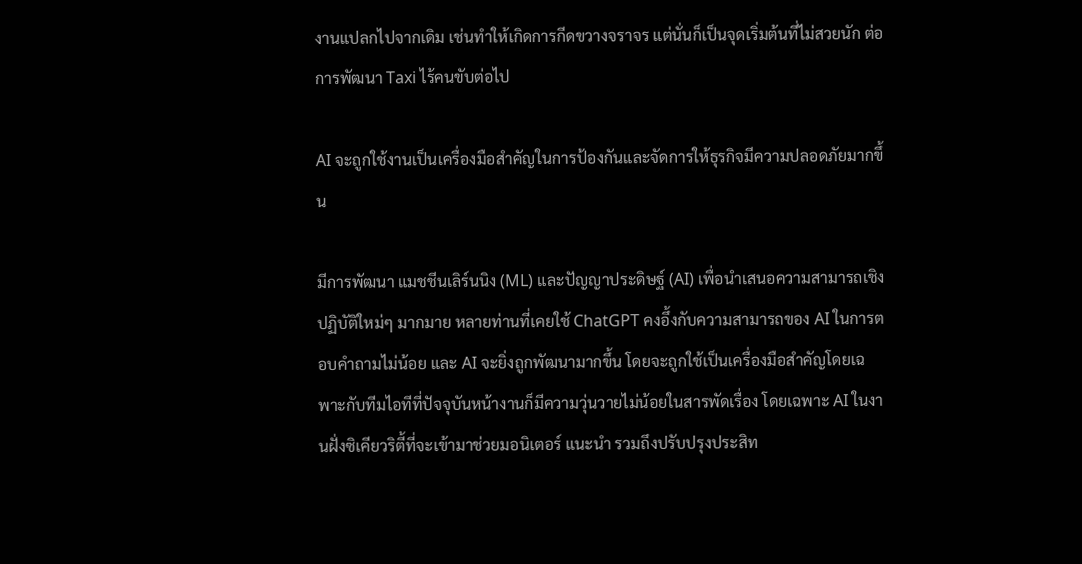งานแปลกไปจากเดิม เช่นทำให้เกิดการกีดขวางจราจร แต่นั่นก็เป็นจุดเริ่มต้นที่ไม่สวยนัก ต่อการพัฒนา Taxi ไร้คนขับต่อไป

AI จะถูกใช้งานเป็นเครื่องมือสำคัญในการป้องกันและจัดการให้ธุรกิจมีความปลอดภัยมากขึ้น

มีการพัฒนา แมชชีนเลิร์นนิง (ML) และปัญญาประดิษฐ์ (AI) เพื่อนำเสนอความสามารถเชิงปฏิบัติใหม่ๆ มากมาย หลายท่านที่เคยใช้ ChatGPT คงอึ้งกับความสามารถของ AI ในการตอบคำถามไม่น้อย และ AI จะยิ่งถูกพัฒนามากขึ้น โดยจะถูกใช้เป็นเครื่องมือสำคัญโดยเฉพาะกับทีมไอทีที่ปัจจุบันหน้างานก็มีความวุ่นวายไม่น้อยในสารพัดเรื่อง โดยเฉพาะ AI ในงานฝั่งซิเคียวริตี้ที่จะเข้ามาช่วยมอนิเตอร์ แนะนำ รวมถึงปรับปรุงประสิท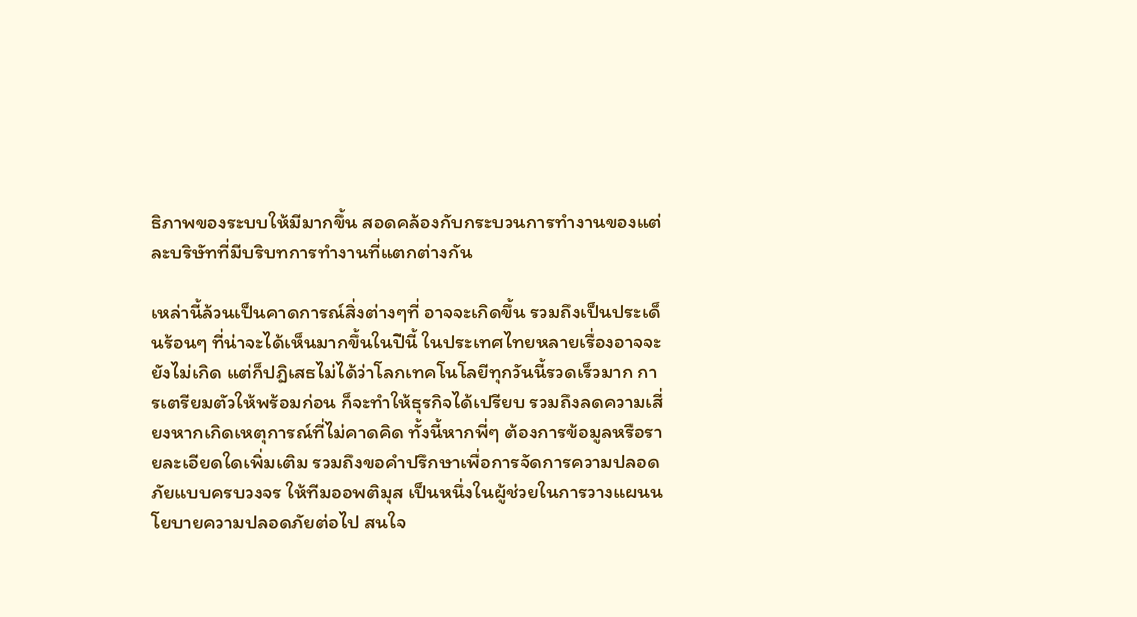ธิภาพของระบบให้มีมากขึ้น สอดคล้องกับกระบวนการทำงานของแต่ละบริษัทที่มีบริบทการทำงานที่แตกต่างกัน

เหล่านี้ล้วนเป็นคาดการณ์สิ่งต่างๆที่ อาจจะเกิดขึ้น รวมถึงเป็นประเด็นร้อนๆ ที่น่าจะได้เห็นมากขึ้นในปีนี้ ในประเทศไทยหลายเรื่องอาจจะยังไม่เกิด แต่ก็ปฎิเสธไม่ได้ว่าโลกเทคโนโลยีทุกวันนี้รวดเร็วมาก การเตรียมตัวให้พร้อมก่อน ก็จะทำให้ธุรกิจได้เปรียบ รวมถึงลดความเสี่ยงหากเกิดเหตุการณ์ที่ไม่คาดคิด ทั้งนี้หากพี่ๆ ต้องการข้อมูลหรือรายละเอียดใดเพิ่มเติม รวมถึงขอคำปรึกษาเพื่อการจัดการความปลอดภัยแบบครบวงจร ให้ทีมออพติมุส เป็นหนึ่งในผู้ช่วยในการวางแผนนโยบายความปลอดภัยต่อไป สนใจ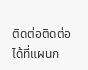ติดต่อติดต่อได้ที่แผนก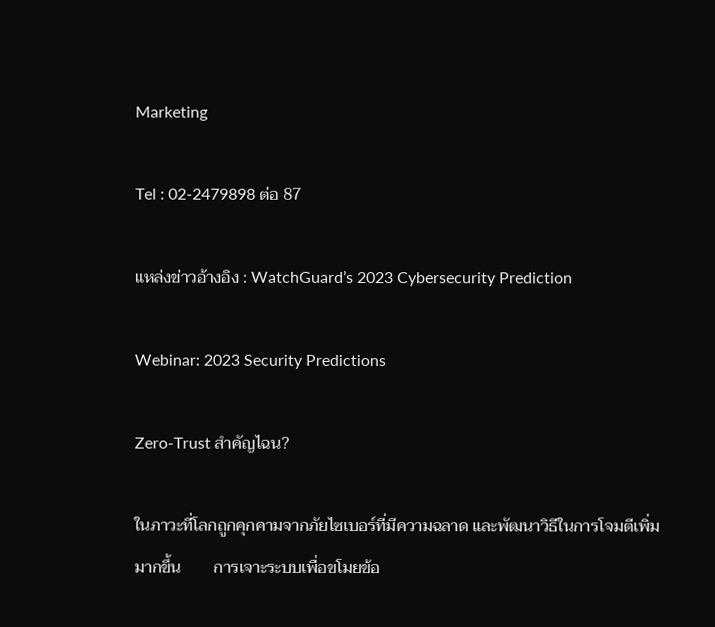Marketing

Tel : 02-2479898 ต่อ 87

แหล่งข่าวอ้างอิง : WatchGuard’s 2023 Cybersecurity Prediction

Webinar: 2023 Security Predictions

Zero-Trust สำคัญไฉน?

ในภาวะที่โลกถูกคุกคามจากภัยไซเบอร์ที่มีความฉลาด และพัฒนาวิธีในการโจมตีเพิ่มมากขึ้น        การเจาะระบบเพื่อขโมยข้อ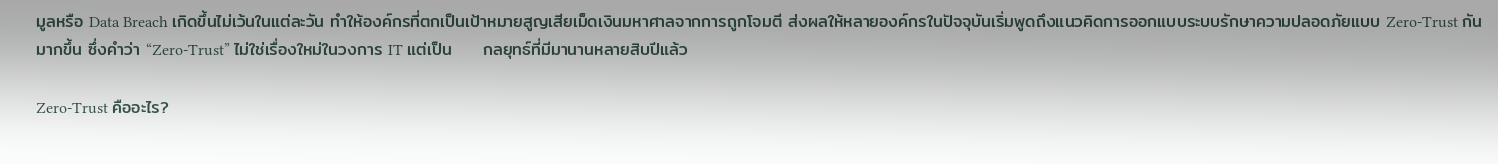มูลหรือ Data Breach เกิดขึ้นไม่เว้นในแต่ละวัน ทำให้องค์กรที่ตกเป็นเป้าหมายสูญเสียเม็ดเงินมหาศาลจากการถูกโจมตี ส่งผลให้หลายองค์กรในปัจจุบันเริ่มพูดถึงแนวคิดการออกแบบระบบรักษาความปลอดภัยแบบ Zero-Trust กันมากขึ้น ซึ่งคำว่า “Zero-Trust” ไม่ใช่เรื่องใหม่ในวงการ IT แต่เป็น     กลยุทธ์ที่มีมานานหลายสิบปีแล้ว

Zero-Trust คืออะไร?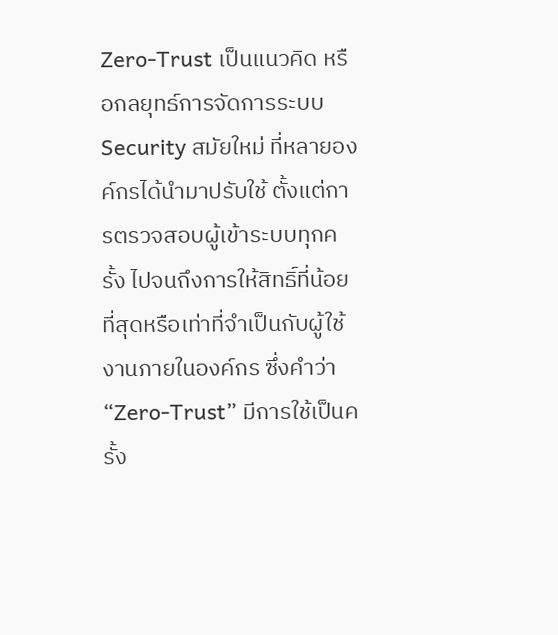Zero-Trust เป็นแนวคิด หรือกลยุทธ์การจัดการระบบ Security สมัยใหม่ ที่หลายองค์กรได้นำมาปรับใช้ ตั้งแต่การตรวจสอบผู้เข้าระบบทุกครั้ง ไปจนถึงการให้สิทธิ์ที่น้อยที่สุดหรือเท่าที่จำเป็นกับผู้ใช้งานภายในองค์กร ซึ่งคำว่า “Zero-Trust” มีการใช้เป็นครั้ง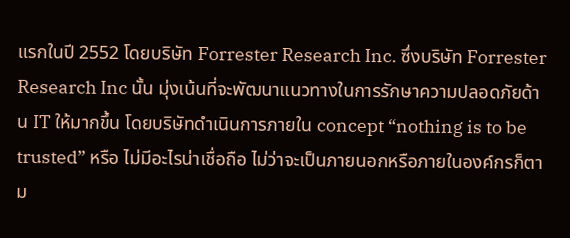แรกในปี 2552 โดยบริษัท Forrester Research Inc. ซึ่งบริษัท Forrester Research Inc นั้น มุ่งเน้นที่จะพัฒนาแนวทางในการรักษาความปลอดภัยด้าน IT ให้มากขึ้น โดยบริษัทดำเนินการภายใน concept “nothing is to be trusted” หรือ ไม่มีอะไรน่าเชื่อถือ ไม่ว่าจะเป็นภายนอกหรือภายในองค์กรก็ตาม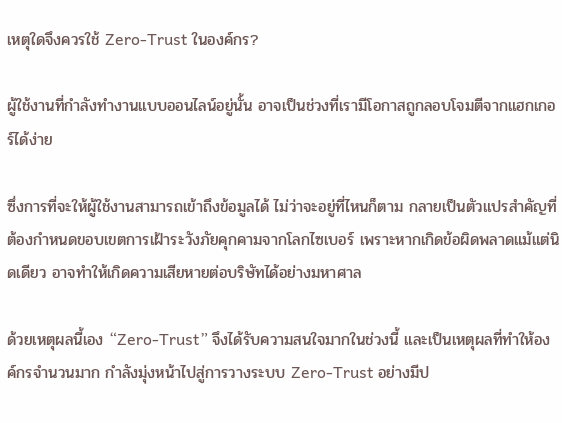เหตุใดจึงควรใช้ Zero-Trust ในองค์กร?

ผู้ใช้งานที่กำลังทำงานแบบออนไลน์อยู่นั้น อาจเป็นช่วงที่เรามีโอกาสถูกลอบโจมตีจากแฮกเกอร์ได้ง่าย

ซึ่งการที่จะให้ผู้ใช้งานสามารถเข้าถึงข้อมูลได้ ไม่ว่าจะอยู่ที่ไหนก็ตาม กลายเป็นตัวแปรสำคัญที่ต้องกำหนดขอบเขตการเฝ้าระวังภัยคุกคามจากโลกไซเบอร์ เพราะหากเกิดข้อผิดพลาดแม้แต่นิดเดียว อาจทำให้เกิดความเสียหายต่อบริษัทได้อย่างมหาศาล

ด้วยเหตุผลนี้เอง “Zero-Trust” จึงได้รับความสนใจมากในช่วงนี้ และเป็นเหตุผลที่ทำให้องค์กรจำนวนมาก กำลังมุ่งหน้าไปสู่การวางระบบ Zero-Trust อย่างมีป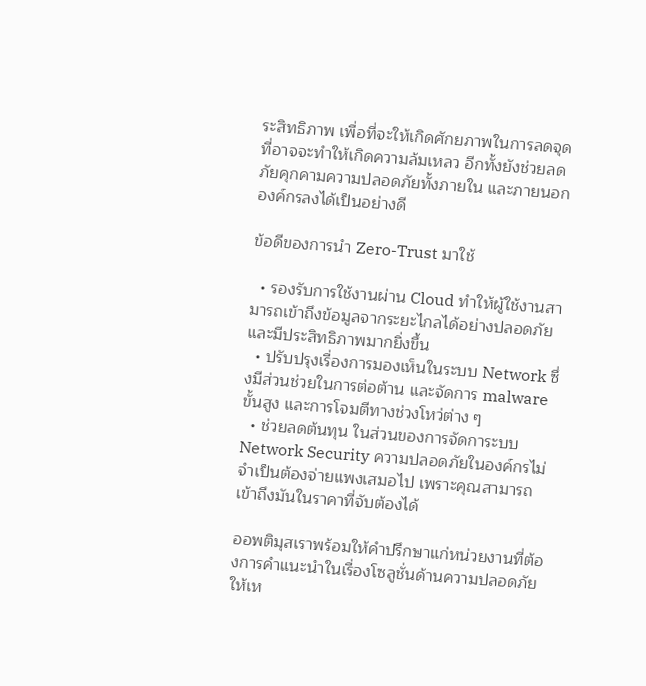ระสิทธิภาพ เพื่อที่จะให้เกิดศักยภาพในการลดจุดที่อาจจะทำให้เกิดความล้มเหลว อีกทั้งยังช่วยลดภัยคุกคามความปลอดภัยทั้งภายใน และภายนอกองค์กรลงได้เป็นอย่างดี

ข้อดีของการนำ Zero-Trust มาใช้

  • รองรับการใช้งานผ่าน Cloud ทำให้ผู้ใช้งานสามารถเข้าถึงข้อมูลจากระยะไกลได้อย่างปลอดภัย และมีประสิทธิภาพมากยิ่งขึ้น
  • ปรับปรุงเรื่องการมองเห็นในระบบ Network ซึ่งมีส่วนช่วยในการต่อต้าน และจัดการ malware ขั้นสูง และการโจมตีทางช่วงโหว่ต่าง ๆ
  • ช่วยลดต้นทุน ในส่วนของการจัดการะบบ Network Security ความปลอดภัยในองค์กรไม่จำเป็นต้องจ่ายแพงเสมอไป เพราะคุณสามารถเข้าถึงมันในราคาที่จับต้องได้

ออพติมุสเราพร้อมให้คำปรึกษาแก่หน่วยงานที่ต้องการคำแนะนำในเรื่องโซลูชั่นด้านความปลอดภัยให้เห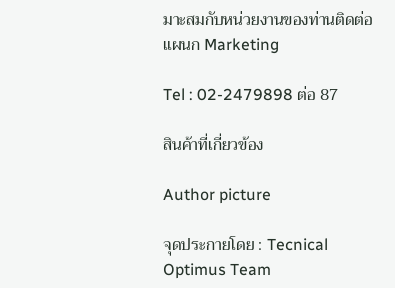มาะสมกับหน่วยงานของท่านติดต่อแผนก Marketing

Tel : 02-2479898 ต่อ 87

สินค้าที่เกี่ยวข้อง

Author picture

จุดประกายโดย : Tecnical Optimus Team